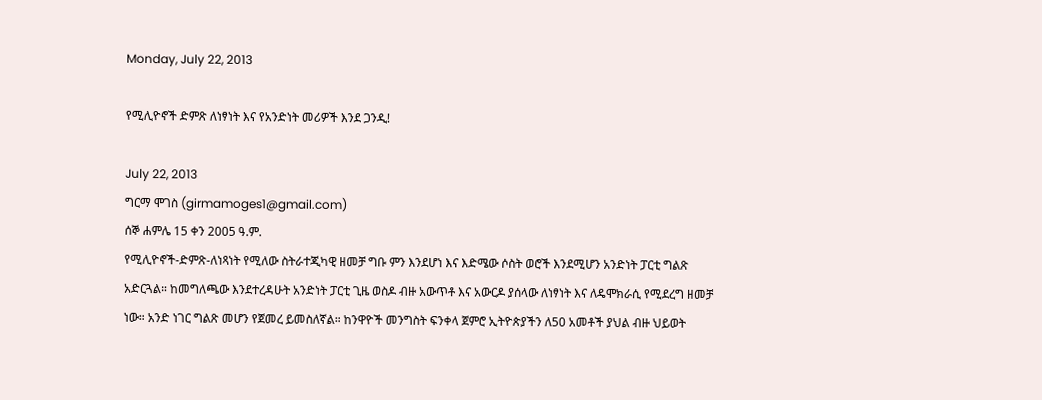Monday, July 22, 2013

የሚሊዮኖች ድምጽ ለነፃነት እና የአንድነት መሪዎች እንደ ጋንዲ!

July 22, 2013
ግርማ ሞገስ (girmamoges1@gmail.com)
ሰኞ ሐምሌ 15 ቀን 2005 ዓ.ም.
የሚሊዮኖች-ድምጽ-ለነጻነት የሚለው ስትራተጂካዊ ዘመቻ ግቡ ምን እንደሆነ እና እድሜው ሶስት ወሮች እንደሚሆን አንድነት ፓርቲ ግልጽ አድርጓል። ከመግለጫው እንደተረዳሁት አንድነት ፓርቲ ጊዜ ወስዶ ብዙ አውጥቶ እና አውርዶ ያሰላው ለነፃነት እና ለዴሞክራሲ የሚደረግ ዘመቻ ነው። አንድ ነገር ግልጽ መሆን የጀመረ ይመስለኛል። ከንዋዮች መንግስት ፍንቀላ ጀምሮ ኢትዮጵያችን ለ50 አመቶች ያህል ብዙ ህይወት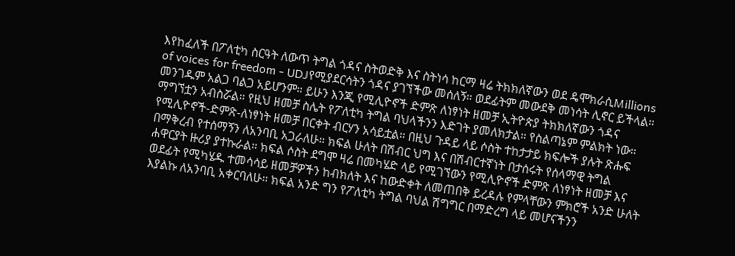እየከፈለች በፖለቲካ ስርዓት ለውጥ ትግል ጎዳና ስትወድቅ እና ስትነሳ ከርማ ዛሬ ትክክለኛውን ወደ ዴሞክራሲMillions of voices for freedom - UDJየሚያደርሳትን ጎዳና ያገኘችው መሰለኝ። ወደፊትም መውደቅ መነሳት ሊኖር ይችላል። መንገዱም አልጋ ባልጋ አይሆንም። ይሁን እንጂ የሚሊዮኖች ድምጽ ለነፃነት ዘመቻ ኢትዮጵያ ትክክለኛውን ጎዳና ማግኘቷን አብስሯል። የዚህ ዘመቻ ስሌት የፖለቲካ ትግል ባህላችንን እድገት ያመለክታል። የስልጣኔም ምልክት ነው። የሚሊዮኖች-ድምጽ-ለነፃነት ዘመቻ በርቀት ብርሃን አሳይቷል። በዚህ ጉዳይ ላይ ሶስት ተከታታይ ክፍሎች ያሉት ጽሑፍ በማቅረብ የተሰማኝን ለአንባቢ አጋራለሁ። ክፍል ሁለት በሽብር ህግ እና በሽብርተኛነት በታሰሩት የሰላማዊ ትግል ሐዋርያት ዙሪያ ያተኩራል። ክፍል ሶስት ደግሞ ዛሬ በመካሄድ ላይ የሚገኘውን የሚሊዮኖች ድምጽ ለነፃነት ዘመቻ እና ወደፊት የሚካሄዱ ተመሳሳይ ዘመቻዎችን ከብክለት እና ከውድቀት ለመጠበቅ ይረዳሉ የምላቸውን ምክሮች አንድ ሁለት እያልኩ ለአንባቢ አቀርባለሁ። ክፍል አንድ ግን የፖለቲካ ትግል ባህል ሽግግር በማድረግ ላይ መሆናችንን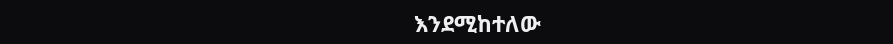እንደሚከተለው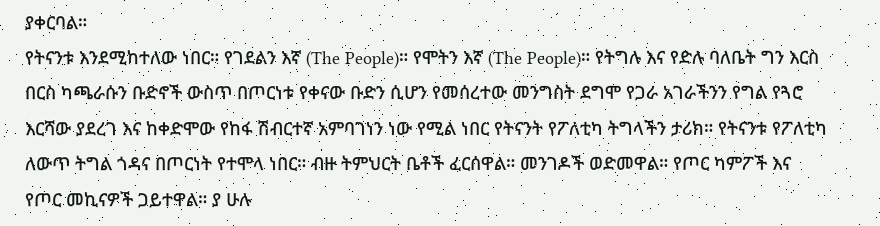ያቀርባል።
የትናንቱ እንደሚከተለው ነበር። የገደልን እኛ (The People)። የሞትን እኛ (The People)። የትግሉ እና የድሉ ባለቤት ግን እርስ በርስ ካጫራሱን ቡድኖች ውስጥ በጦርነቱ የቀናው ቡድን ሲሆን የመሰረተው መንግስት ደግሞ የጋራ አገራችንን የግል የጓሮ እርሻው ያደረገ እና ከቀድሞው የከፋ ሽብርተኛ አምባገነን ነው የሚል ነበር የትናንት የፖለቲካ ትግላችን ታሪክ። የትናንቱ የፖለቲካ ለውጥ ትግል ጎዳና በጦርነት የተሞላ ነበር። ብዙ ትምህርት ቤቶች ፈርሰዋል። መንገዶች ወድመዋል። የጦር ካምፖች እና የጦር መኪናዎች ጋይተዋል። ያ ሁሉ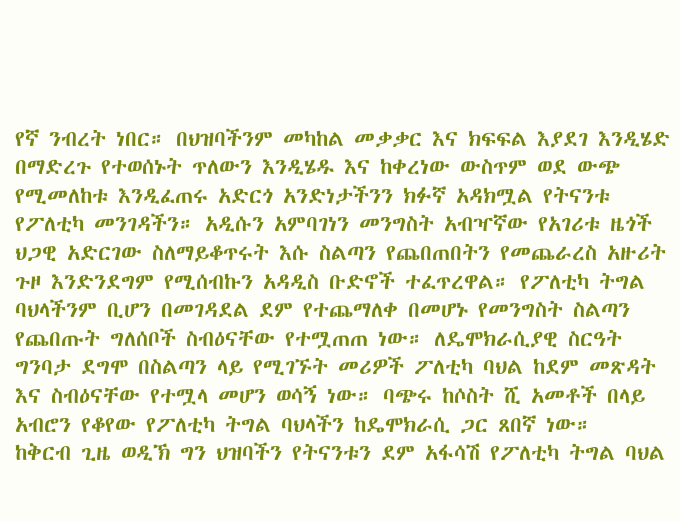የኛ ንብረት ነበር። በህዝባችንም መካከል መቃቃር እና ክፍፍል እያደገ እንዲሄድ በማድረጉ የተወሰኑት ጥለውን እንዲሄዱ እና ከቀረነው ውስጥም ወደ ውጭ የሚመለከቱ እንዲፈጠሩ አድርጎ አንድነታችንን ክፉኛ አዳክሟል የትናንቱ የፖለቲካ መንገዳችን። አዲሱን አምባገነን መንግስት አብዣኛው የአገሪቱ ዜጎች ህጋዊ አድርገው ስለማይቆጥሩት እሱ ስልጣን የጨበጠበትን የመጨራረስ አዙሪት ጉዞ እንድንደግም የሚሰብኩን አዳዲስ ቡድኖች ተፈጥረዋል። የፖለቲካ ትግል ባህላችንም ቢሆን በመገዳደል ደም የተጨማለቀ በመሆኑ የመንግስት ስልጣን የጨበጡት ግለሰቦች ስብዕናቸው የተሟጠጠ ነው። ለዴሞክራሲያዊ ስርዓት ግንባታ ደግሞ በስልጣን ላይ የሚገኙት መሪዎች ፖለቲካ ባህል ከደም መጽዳት እና ስብዕናቸው የተሟላ መሆን ወሳኝ ነው። ባጭሩ ከሶስት ሺ አመቶች በላይ አብሮን የቆየው የፖለቲካ ትግል ባህላችን ከዴሞክራሲ ጋር ጸበኛ ነው።
ከቅርብ ጊዜ ወዲኽ ግን ህዝባችን የትናንቱን ደም አፋሳሽ የፖለቲካ ትግል ባህል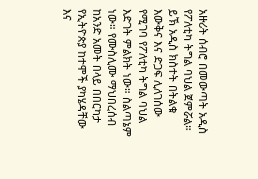አዙሪት ሰብሮ በመውጣት አዲስ የፖለቲካ ትግል ባህል ጀምሯል። ይኽ አዲስ ክስተት በትልቁ እውቅና እና ድጋፍ ሊለገሰው የሚገባ የፖለቲካ ትግል ባህል እድገት ምልክት ነው። ስልጣኔም ነው። የሙስሊሙ ማህበረሰብ ከአንድ አመት በላይ በበርካታ የኢትዮጵያ ከተሞች ያካሄዳቸው እና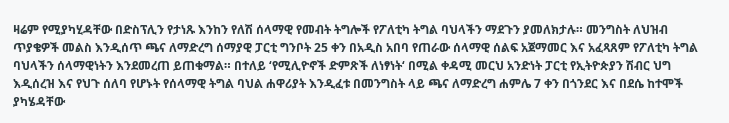ዛሬም የሚያካሂዳቸው በድስፕሊን የታነጹ እንከን የለሽ ሰላማዊ የመብት ትግሎች የፖለቲካ ትግል ባህላችን ማደጉን ያመለክታሉ። መንግስት ለህዝብ ጥያቄዎች መልስ እንዲሰጥ ጫና ለማድረግ ሰማያዊ ፓርቲ ግንቦት 25 ቀን በአዲስ አበባ የጠራው ሰላማዊ ሰልፍ አጀማመር እና አፈጻጸም የፖለቲካ ትግል ባህላችን ሰላማዊነትን እንደመረጠ ይጠቁማል። በተለይ ‘የሚሊዮኖች ድምጽች ለነፃነት‘ በሚል ቀዳሚ መርህ አንድነት ፓርቲ የኢትዮጵያን ሽብር ህግ እዲሰረዝ እና የህጉ ሰለባ የሆኑት የሰላማዊ ትግል ባህል ሐዋሪያት እንዲፈቱ በመንግስት ላይ ጫና ለማድረግ ሐምሌ 7 ቀን በጎንደር እና በደሴ ከተሞች ያካሄዳቸው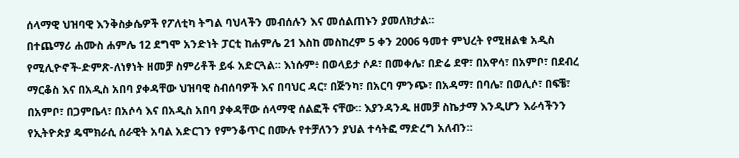ሰላማዊ ህዝባዊ እንቅስቃሴዎች የፖለቲካ ትግል ባህላችን መብሰሉን እና መሰልጠኑን ያመለክታል።
በተጨማሪ ሐሙስ ሐምሌ 12 ደግሞ አንድነት ፓርቲ ከሐምሌ 21 እስከ መስከረም 5 ቀን 2006 ዓመተ ምህረት የሚዘልቁ አዲስ የሚሊዮኖች-ድምጽ-ለነፃነት ዘመቻ ስምሪቶች ይፋ አድርጓል። እነሱም፥ በወላይታ ሶዶ፣ በመቀሌ፣ በድሬ ደዋ፣ በአዋሳ፣ በአምቦ፣ በደብረ ማርቆስ እና በአዲስ አበባ ያቀዳቸው ህዝባዊ ስብሰባዎች እና በባህር ዳር፣ በጅንካ፣ በአርባ ምንጭ፣ በአዳማ፣ በባሌ፣ በወሊሶ፣ በፍቼ፣ በአምቦ፣ በጋምቤላ፣ በአሶሳ እና በአዲስ አበባ ያቀዳቸው ሰላማዊ ሰልፎች ናቸው። እያንዳንዱ ዘመቻ ስኬታማ እንዲሆን እራሳችንን የኢትዮጵያ ዴሞክራሲ ሰራዊት አባል አድርገን የምንቆጥር በሙሉ የተቻለንን ያህል ተሳትፎ ማድረግ አለብን።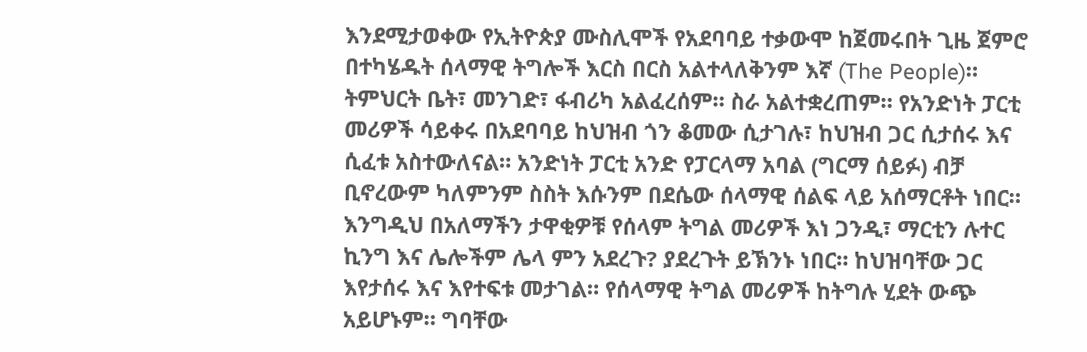እንደሚታወቀው የኢትዮጵያ ሙስሊሞች የአደባባይ ተቃውሞ ከጀመሩበት ጊዜ ጀምሮ በተካሄዱት ሰላማዊ ትግሎች እርስ በርስ አልተላለቅንም እኛ (The People)። ትምህርት ቤት፣ መንገድ፣ ፋብሪካ አልፈረሰም። ስራ አልተቋረጠም። የአንድነት ፓርቲ መሪዎች ሳይቀሩ በአደባባይ ከህዝብ ጎን ቆመው ሲታገሉ፣ ከህዝብ ጋር ሲታሰሩ እና ሲፈቱ አስተውለናል። አንድነት ፓርቲ አንድ የፓርላማ አባል (ግርማ ሰይፉ) ብቻ ቢኖረውም ካለምንም ስስት እሱንም በደሴው ሰላማዊ ሰልፍ ላይ አሰማርቶት ነበር። እንግዲህ በአለማችን ታዋቂዎቹ የሰላም ትግል መሪዎች እነ ጋንዲ፣ ማርቲን ሉተር ኪንግ እና ሌሎችም ሌላ ምን አደረጉ? ያደረጉት ይኽንኑ ነበር። ከህዝባቸው ጋር እየታሰሩ እና እየተፍቱ መታገል። የሰላማዊ ትግል መሪዎች ከትግሉ ሂደት ውጭ አይሆኑም። ግባቸው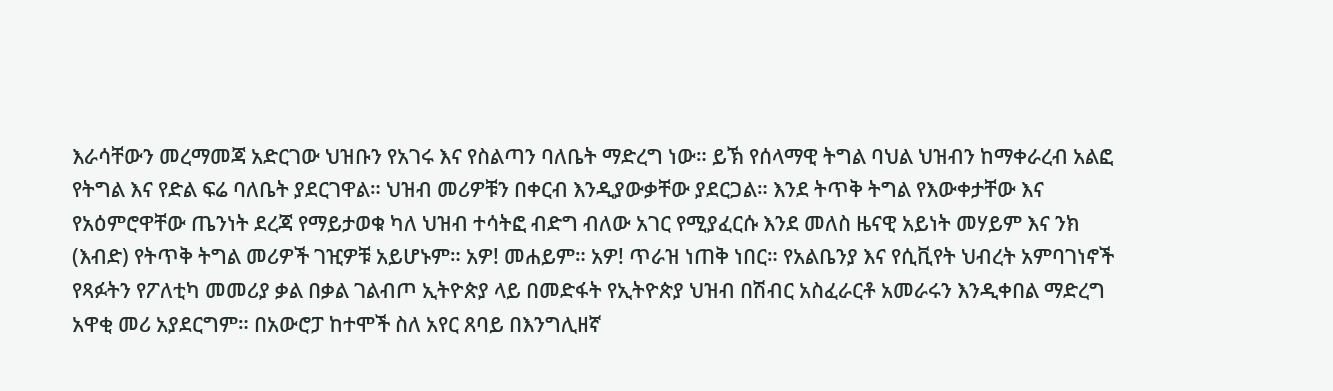እራሳቸውን መረማመጃ አድርገው ህዝቡን የአገሩ እና የስልጣን ባለቤት ማድረግ ነው። ይኽ የሰላማዊ ትግል ባህል ህዝብን ከማቀራረብ አልፎ የትግል እና የድል ፍሬ ባለቤት ያደርገዋል። ህዝብ መሪዎቹን በቀርብ እንዲያውቃቸው ያደርጋል። እንደ ትጥቅ ትግል የእውቀታቸው እና የአዕምሮዋቸው ጤንነት ደረጃ የማይታወቁ ካለ ህዝብ ተሳትፎ ብድግ ብለው አገር የሚያፈርሱ እንደ መለስ ዜናዊ አይነት መሃይም እና ንክ (እብድ) የትጥቅ ትግል መሪዎች ገዢዎቹ አይሆኑም። አዎ! መሐይም። አዎ! ጥራዝ ነጠቅ ነበር። የአልቤንያ እና የሲቪየት ህብረት አምባገነኖች የጻፉትን የፖለቲካ መመሪያ ቃል በቃል ገልብጦ ኢትዮጵያ ላይ በመድፋት የኢትዮጵያ ህዝብ በሽብር አስፈራርቶ አመራሩን እንዲቀበል ማድረግ አዋቂ መሪ አያደርግም። በአውሮፓ ከተሞች ስለ አየር ጸባይ በእንግሊዘኛ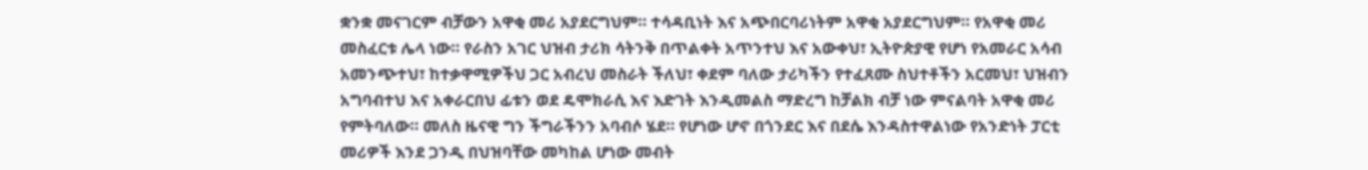ቋንቋ መናገርም ብቻውን አዋቂ መሪ አያደርግህም። ተሳዳቢነት እና አጭበርባሪነትም አዋቂ አያደርግህም። የአዋቂ መሪ መስፈርቱ ሌላ ነው። የራስን አገር ህዝብ ታሪክ ሳትንቅ በጥልቀት አጥንተህ እና አውቀህ፣ ኢትዮጵያዊ የሆነ የአመራር አሳብ አመንጭተህ፣ ከተቃዋሚዎችህ ጋር አብረህ መስራት ችለህ፣ ቀደም ባለው ታሪካችን የተፈጸሙ ስህተቶችን አርመህ፣ ህዝብን አግባብተህ እና አቀራርበህ ፊቱን ወደ ዴሞክራሲ እና እድገት እንዲመልስ ማድረግ ከቻልክ ብቻ ነው ምናልባት አዋቂ መሪ የምትባለው። መለስ ዜናዊ ግን ችግራችንን አባብሶ ሄደ። የሆነው ሆኖ በጎንደር እና በደሴ እንዳስተዋልነው የአንድነት ፓርቲ መሪዎች እንደ ጋንዲ በህዝባቸው መካከል ሆነው መብት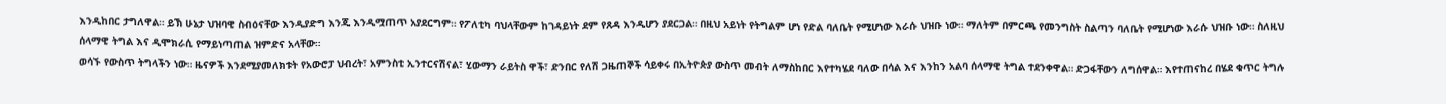እንዲከበር ታግለዋል። ይኽ ሁኔታ ህዝባዊ ስብዕናቸው እንዲያድግ እንጂ እንዲሟጠጥ አያደርግም። የፖለቲካ ባህላቸውም ከገዳይነት ደም የጸዳ እንዲሆን ያደርጋል። በዚህ አይነት የትግልም ሆነ የድል ባለቤት የሚሆነው እራሱ ህዝቡ ነው። ማለትም በምርጫ የመንግስት ስልጣን ባለቤት የሚሆነው እራሱ ህዝቡ ነው። ስለዚህ ሰላማዊ ትግል እና ዲሞክራሲ የማይነጣጠል ዝምድና አላቸው።
ወሳኙ የውስጥ ትግላችን ነው። ዜናዎች እንደሚያመለክቱት የአውሮፓ ህብረት፣ አምንስቲ ኢንተርናሽናል፣ ሂውማን ራይትስ ዋች፣ ድንበር የለሽ ጋዜጠኞች ሳይቀሩ በኢትዮጵያ ውስጥ መብት ለማስከበር እየተካሄደ ባለው በሳል እና እንከን አልባ ሰላማዊ ትግል ተደንቀዋል። ድጋፋቸውን ለግሰዋል። እየተጠናከረ በሄደ ቁጥር ትግሉ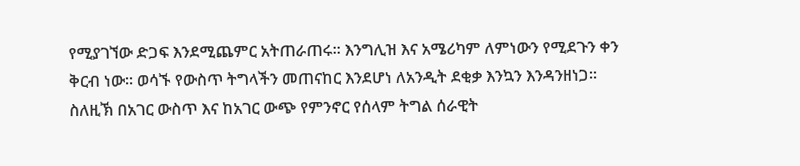የሚያገኘው ድጋፍ እንደሚጨምር አትጠራጠሩ። እንግሊዝ እና አሜሪካም ለምነውን የሚደጉን ቀን ቅርብ ነው። ወሳኙ የውስጥ ትግላችን መጠናከር እንደሆነ ለአንዲት ደቂቃ እንኳን እንዳንዘነጋ።
ስለዚኽ በአገር ውስጥ እና ከአገር ውጭ የምንኖር የሰላም ትግል ሰራዊት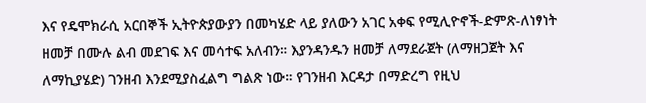እና የዴሞክራሲ አርበኞች ኢትዮጵያውያን በመካሄድ ላይ ያለውን አገር አቀፍ የሚሊዮኖች-ድምጽ-ለነፃነት ዘመቻ በሙሉ ልብ መደገፍ እና መሳተፍ አለብን። እያንዳንዱን ዘመቻ ለማደራጀት (ለማዘጋጀት እና ለማኪያሄድ) ገንዘብ እንደሚያስፈልግ ግልጽ ነው። የገንዘብ እርዳታ በማድረግ የዚህ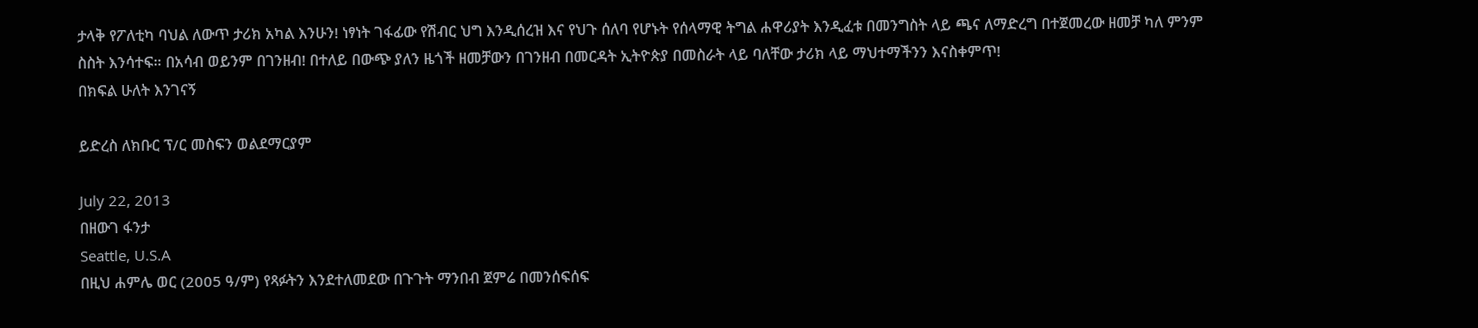ታላቅ የፖለቲካ ባህል ለውጥ ታሪክ አካል እንሁን! ነፃነት ገፋፊው የሽብር ህግ እንዲሰረዝ እና የህጉ ሰለባ የሆኑት የሰላማዊ ትግል ሐዋሪያት እንዲፈቱ በመንግስት ላይ ጫና ለማድረግ በተጀመረው ዘመቻ ካለ ምንም ስስት እንሳተፍ። በአሳብ ወይንም በገንዘብ! በተለይ በውጭ ያለን ዜጎች ዘመቻውን በገንዘብ በመርዳት ኢትዮጵያ በመስራት ላይ ባለቸው ታሪክ ላይ ማህተማችንን እናስቀምጥ!
በክፍል ሁለት እንገናኝ

ይድረስ ለክቡር ፕ/ር መስፍን ወልደማርያም

July 22, 2013
በዘውገ ፋንታ
Seattle, U.S.A
በዚህ ሐምሌ ወር (2005 ዓ/ም) የጻፉትን እንደተለመደው በጉጉት ማንበብ ጀምሬ በመንሰፍሰፍ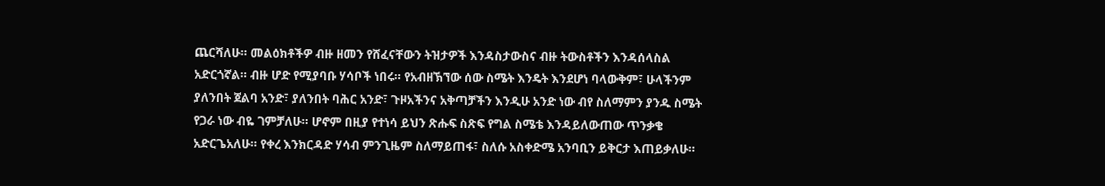ጨርሻለሁ። መልዕክቶችዎ ብዙ ዘመን የሸፈናቸውን ትዝታዎች እንዳስታውስና ብዙ ትውስቶችን እንዳሰላስል አድርጎኛል። ብዙ ሆድ የሚያባቡ ሃሳቦች ነበሩ። የአብዘኽኘው ሰው ስሜት እንዴት እንደሆነ ባላውቅም፣ ሁላችንም ያለንበት ጀልባ አንድ፣ ያለንበት ባሕር አንድ፣ ጉዞአችንና አቅጣቻችን እንዲሁ አንድ ነው ብየ ስለማምን ያንዱ ስሜት የጋራ ነው ብዬ ገምቻለሁ። ሆኖም በዚያ የተነሳ ይህን ጽሑፍ ስጽፍ የግል ስሜቴ እንዳይለውጠው ጥንቃቄ አድርጌአለሁ። የቀረ እንክርዳድ ሃሳብ ምንጊዜም ስለማይጠፋ፣ ስለሱ አስቀድሜ አንባቢን ይቅርታ እጠይቃለሁ።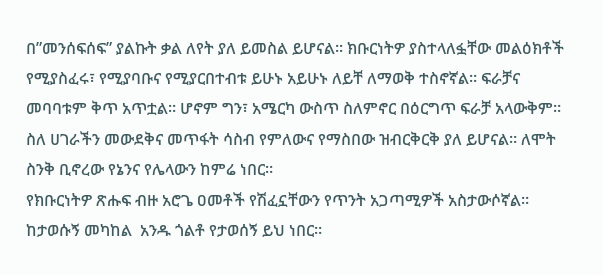በ”መንሰፍሰፍ” ያልኩት ቃል ለየት ያለ ይመስል ይሆናል። ክቡርነትዎ ያስተላለፏቸው መልዕክቶች የሚያስፈሩ፣ የሚያባቡና የሚያርበተብቱ ይሁኑ አይሁኑ ለይቸ ለማወቅ ተስኖኛል። ፍራቻና መባባቱም ቅጥ አጥቷል። ሆኖም ግን፣ አሜርካ ውስጥ ስለምኖር በዕርግጥ ፍራቻ አላውቅም። ስለ ሀገራችን መውደቅና መጥፋት ሳስብ የምለውና የማስበው ዝብርቅርቅ ያለ ይሆናል። ለሞት ስንቅ ቢኖረው የኔንና የሌላውን ከምሬ ነበር።
የክቡርነትዎ ጽሑፍ ብዙ አሮጌ ዐመቶች የሽፈኗቸውን የጥንት አጋጣሚዎች አስታውሶኛል። ከታወሱኝ መካከል  አንዱ ጎልቶ የታወሰኝ ይህ ነበር።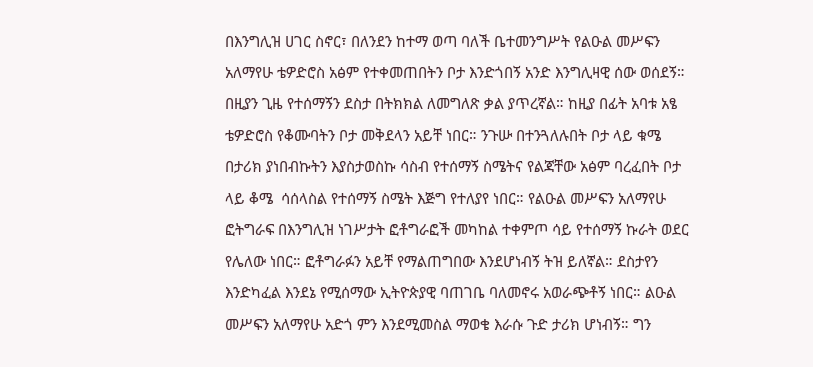በእንግሊዝ ሀገር ስኖር፣ በለንደን ከተማ ወጣ ባለች ቤተመንግሥት የልዑል መሥፍን አለማየሁ ቴዎድሮስ አፅም የተቀመጠበትን ቦታ እንድጎበኝ አንድ እንግሊዛዊ ሰው ወሰደኝ። በዚያን ጊዜ የተሰማኝን ደስታ በትክክል ለመግለጽ ቃል ያጥረኛል። ከዚያ በፊት አባቱ አፄ ቴዎድሮስ የቆሙባትን ቦታ መቅደላን አይቸ ነበር። ንጉሡ በተንጓለሉበት ቦታ ላይ ቁሜ በታሪክ ያነበብኩትን እያስታወስኩ ሳስብ የተሰማኝ ስሜትና የልጃቸው አፅም ባረፈበት ቦታ ላይ ቆሜ  ሳሰላስል የተሰማኝ ስሜት እጅግ የተለያየ ነበር። የልዑል መሥፍን አለማየሁ ፎትግራፍ በእንግሊዝ ነገሥታት ፎቶግራፎች መካከል ተቀምጦ ሳይ የተሰማኝ ኩራት ወደር የሌለው ነበር። ፎቶግራፉን አይቸ የማልጠግበው እንደሆነብኝ ትዝ ይለኛል። ደስታየን እንድካፈል እንደኔ የሚሰማው ኢትዮጵያዊ ባጠገቤ ባለመኖሩ አወራጭቶኝ ነበር። ልዑል መሥፍን አለማየሁ አድጎ ምን እንደሚመስል ማወቄ እራሱ ጉድ ታሪክ ሆነብኝ። ግን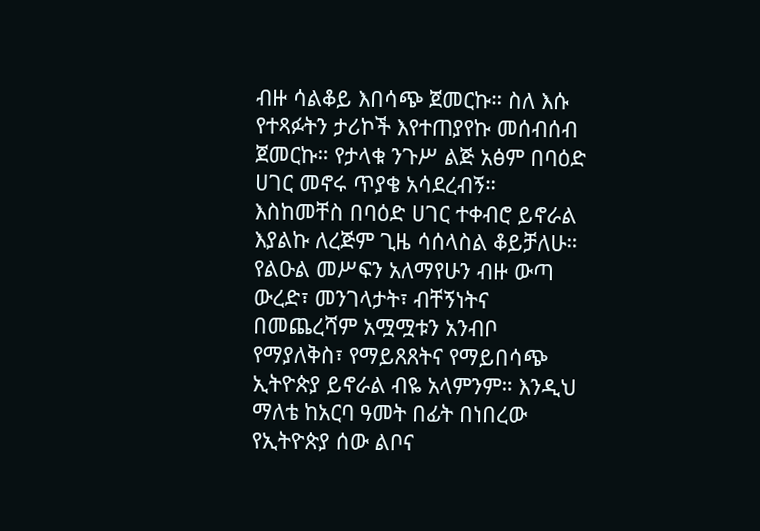ብዙ ሳልቆይ እበሳጭ ጀመርኩ። ስለ እሱ የተጻፉትን ታሪኮች እየተጠያየኩ መሰብሰብ ጀመርኩ። የታላቁ ንጉሥ ልጅ አፅም በባዕድ ሀገር መኖሩ ጥያቄ አሳደረብኝ። እስከመቸስ በባዕድ ሀገር ተቀብሮ ይኖራል እያልኩ ለረጅም ጊዜ ሳሰላስል ቆይቻለሁ። የልዑል መሥፍን አለማየሁን ብዙ ውጣ ውረድ፣ መንገላታት፣ ብቸኝነትና በመጨረሻም አሟሟቱን አንብቦ የማያለቅስ፣ የማይጸጸትና የማይበሳጭ ኢትዮጵያ ይኖራል ብዬ አላምንም። እንዲህ ማለቴ ከአርባ ዓመት በፊት በነበረው የኢትዮጵያ ሰው ልቦና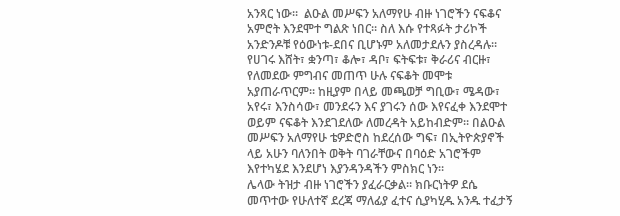አንጻር ነው።  ልዑል መሥፍን አለማየሁ ብዙ ነገሮችን ናፍቆና አምሮት እንደሞተ ግልጽ ነበር። ስለ እሱ የተጻፉት ታሪኮች አንድንዶቹ የዕውነቱ-ደበና ቢሆኑም አለመታደሉን ያስረዳሉ። የሀገሩ እሸት፣ ቋንጣ፣ ቆሎ፣ ዳቦ፣ ፍትፍቱ፣ ቅራሪና ብርዙ፣ የለመደው ምግብና መጠጥ ሁሉ ናፍቆት መሞቱ አያጠራጥርም። ከዚያም በላይ መጫወቻ ግቢው፣ ሜዳው፣ አየሩ፣ እንስሳው፣ መንደሩን እና ያገሩን ሰው እየናፈቀ እንደሞተ ወይም ናፍቆት እንደገደለው ለመረዳት አይከብድም። በልዑል መሥፍን አለማየሁ ቴዎድሮስ ከደረሰው ግፍ፣ በኢትዮጵያኖች ላይ አሁን ባለንበት ወቅት ባገራቸውና በባዕድ አገሮችም እየተካሄደ እንደሆነ እያንዳንዳችን ምስክር ነን።
ሌላው ትዝታ ብዙ ነገሮችን ያፈራርቃል። ክቡርነትዎ ደሴ መጥተው የሁለተኛ ደረጃ ማለፊያ ፈተና ሲያካሂዱ አንዱ ተፈታኝ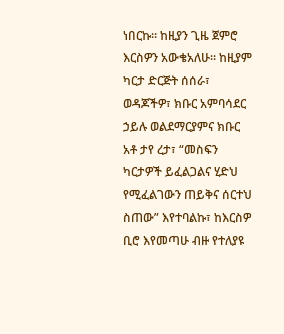ነበርኩ። ከዚያን ጊዜ ጀምሮ እርስዎን አውቄአለሁ። ከዚያም ካርታ ድርጅት ሰሰራ፣ ወዳጆችዎ፣ ክቡር አምባሳደር ኃይሉ ወልደማርያምና ክቡር አቶ ታየ ረታ፣ “መስፍን ካርታዎች ይፈልጋልና ሂድህ የሚፈልገውን ጠይቅና ሰርተህ ስጠው” እየተባልኩ፣ ከእርስዎ ቢሮ እየመጣሁ ብዙ የተለያዩ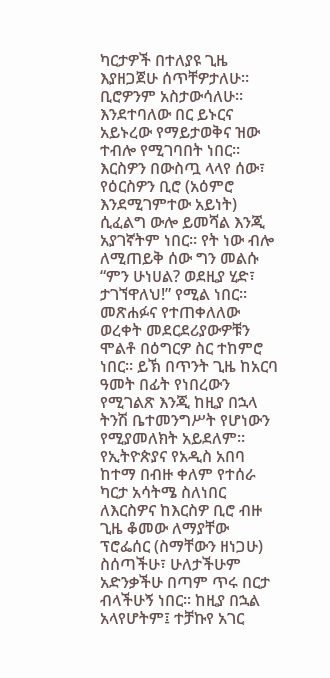ካርታዎች በተለያዩ ጊዜ እያዘጋጀሁ ሰጥቸዎታለሁ። ቢሮዎንም አስታውሳለሁ። እንደተባለው በር ይኑርና አይኑረው የማይታወቅና ዝው ተብሎ የሚገባበት ነበር። እርስዎን በውስጧ ላላየ ሰው፣ የዕርስዎን ቢሮ (አዕምሮ እንደሚገምተው አይነት) ሲፈልግ ውሎ ይመሻል እንጂ አያገኛትም ነበር። የት ነው ብሎ ለሚጠይቅ ሰው ግን መልሱ “ምን ሁነሀል? ወደዚያ ሂድ፣ ታገኘዋለህ!” የሚል ነበር። መጽሐፉና የተጠቀለለው ወረቀት መደርደሪያውዎቹን ሞልቶ በዕግርዎ ስር ተከምሮ ነበር። ይኽ በጥንት ጊዜ ከአርባ ዓመት በፊት የነበረውን የሚገልጽ እንጂ ከዚያ በኋላ ትንሽ ቤተመንግሥት የሆነውን የሚያመለክት አይደለም።  የኢትዮጵያና የአዲስ አበባ ከተማ በብዙ ቀለም የተሰራ ካርታ አሳትሜ ስለነበር ለእርስዎና ከእርስዎ ቢሮ ብዙ ጊዜ ቆመው ለማያቸው ፕሮፌሰር (ስማቸውን ዘነጋሁ) ስሰጣችሁ፣ ሁለታችሁም አድንቃችሁ በጣም ጥሩ በርታ ብላችሁኝ ነበር። ከዚያ በኋል አላየሆትም፤ ተቻኩየ አገር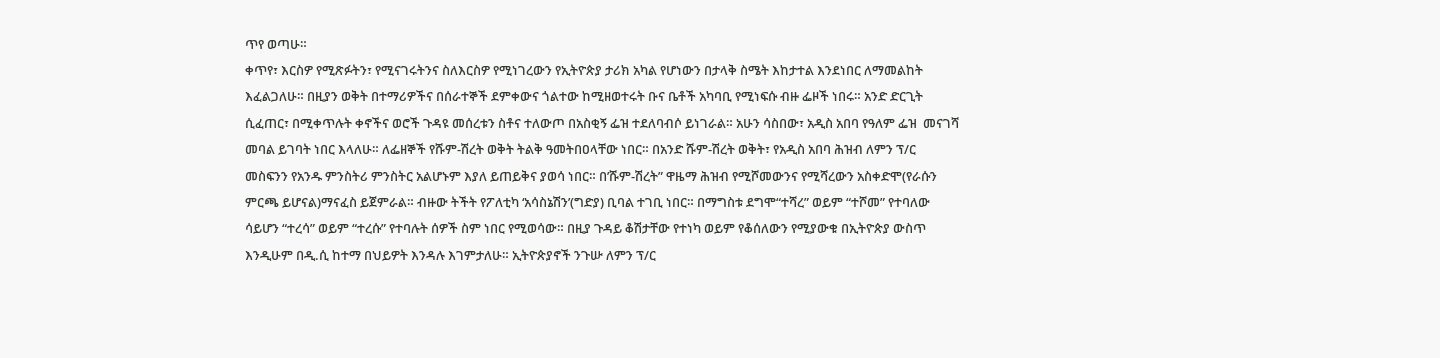ጥየ ወጣሁ።
ቀጥየ፣ እርስዎ የሚጽፉትን፣ የሚናገሩትንና ስለእርስዎ የሚነገረውን የኢትዮጵያ ታሪክ አካል የሆነውን በታላቅ ስሜት እከታተል እንደነበር ለማመልከት እፈልጋለሁ። በዚያን ወቅት በተማሪዎችና በሰራተኞች ደምቀውና ጎልተው ከሚዘወተሩት ቡና ቤቶች አካባቢ የሚነፍሱ ብዙ ፌዞች ነበሩ። አንድ ድርጊት ሲፈጠር፣ በሚቀጥሉት ቀኖችና ወሮች ጉዳዩ መሰረቱን ስቶና ተለውጦ በአስቂኝ ፌዝ ተደለባብሶ ይነገራል። አሁን ሳስበው፣ አዲስ አበባ የዓለም ፌዝ  መናገሻ መባል ይገባት ነበር እላለሁ። ለፌዘኞች የሹም-ሽረት ወቅት ትልቅ ዓመትበዐላቸው ነበር። በአንድ ሹም-ሽረት ወቅት፣ የአዲስ አበባ ሕዝብ ለምን ፕ/ር መስፍንን የአንዱ ምንስትሪ ምንስትር አልሆኑም እያለ ይጠይቅና ያወሳ ነበር። በ’ሹም-ሽረት” ዋዜማ ሕዝብ የሚሾመውንና የሚሻረውን አስቀድሞ(የራሱን ምርጫ ይሆናል)ማናፈስ ይጀምራል። ብዙው ትችት የፖለቲካ ‘አሳስኔሽን’(ግድያ) ቢባል ተገቢ ነበር። በማግስቱ ደግሞ“ተሻረ” ወይም “ተሾመ” የተባለው ሳይሆን “ተረሳ” ወይም “ተረሱ” የተባሉት ሰዎች ስም ነበር የሚወሳው። በዚያ ጉዳይ ቆሽታቸው የተነካ ወይም የቆሰለውን የሚያውቁ በኢትዮጵያ ውስጥ እንዲሁም በዲ.ሲ ከተማ በህይዎት እንዳሉ እገምታለሁ። ኢትዮጵያኖች ንጉሡ ለምን ፕ/ር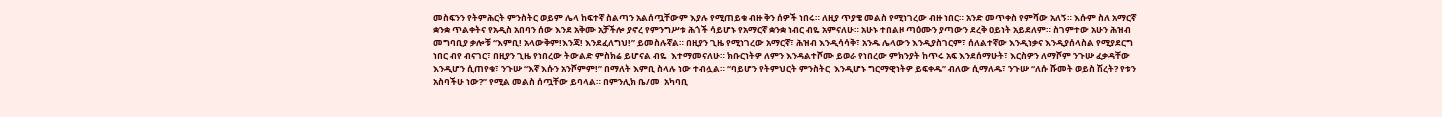መስፍንን የትምሕርት ምንስትር ወይም ሌላ ከፍተኛ ስልጣን አልሰጧቸውም እያሉ የሚጠይቁ ብዙ ቅን ሰዎች ነበሩ። ለዚያ ጥያቄ መልስ የሚነገረው ብዙ ነበር። አንድ መጥቀስ የምሻው አለኝ። እሱም ስለ አማርኛ ቋንቋ ጥልቀትና የአዲስ አበባን ሰው እንደ አቅሙ አቻችሎ ያኖረ የምንግሥቱ ሕጎች ሳይሆኑ የአማርኛ ቋንቋ ነብር ብዬ አምናለሁ። አሁኑ ተበልዞ ጣዕሙን ያጣውን ደረቅ ዐይነት አይደለም። ስገምተው አሁን ሕዝብ መግባቢያ ቃሎቹ “እምቢ! አላውቅም!እንጃ! እንደፈለግህ!” ይመስሉኛል። በዚያን ጊዜ የሚነገረው አማርኛ፣ ሕዝብ እንዲሳሳቅ፣ አንዱ ሌላውን እንዲያስገርም፣ ሰለልተኛው እንዲነቃና እንዲያሰላስል የሚያደርግ ነበር ብየ ብናገር፣ በዚያን ጊዜ የነበረው ትውልድ ምስክሬ ይሆናል ብዬ  እተማመናለሁ። ክቡርነትዎ ለምን እንዳልተሾሙ ይወራ የነበረው ምክንያት ከጥሩ አፍ እንደሰማሁት፣ እርስዎን ለማሾም ንጉሡ ፈቃዳቸው እንዲሆን ሲጠየቁ፣ ንጉሡ “እኛ እሱን አንሾምም!” በማለት እምቢ ስላሉ ነው ተብሏል። “ባይሆን የትምህርት ምንስትር  እንዲሆኑ ግርማዊነትዎ ይፍቀዱ” ብለው ሲማለዱ፣ ንጉሡ “ለሱ ሹመት ወይስ ሽረት? የቱን አስባችሁ ነው?” የሚል መልስ ሰጧቸው ይባላል። በምንሊክ ቤ/መ  አካባቢ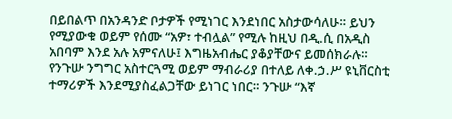በይበልጥ በአንዳንድ ቦታዎች የሚነገር እንደነበር አስታውሳለሁ። ይህን የሚያውቁ ወይም የሰሙ “አዎ፣ ተብሏል” የሚሉ ከዚህ በዲ.ሲ በአዲስ አበባም እንደ አሉ አምናለሁ፤ እግዜአብሔር ያቆያቸውና ይመሰክራሉ። የንጉሡ ንግግር አስተርጓሚ ወይም ማብራሪያ በተለይ ለቀ.ኃ.ሥ ዩኒቨርስቲ ተማሪዎች እንደሚያስፈልጋቸው ይነገር ነበር። ንጉሡ “እኛ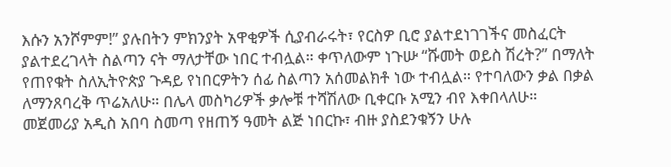እሱን አንሾምም!” ያሉበትን ምክንያት አዋቂዎች ሲያብራሩት፣ የርስዎ ቢሮ ያልተደነገገችና መስፈርት ያልተደረገላት ስልጣን ናት ማለታቸው ነበር ተብሏል። ቀጥለውም ነጉሡ “ሹመት ወይስ ሽረት?” በማለት የጠየቁት ስለኢትዮጵያ ጉዳይ የነበርዎትን ሰፊ ስልጣን አሰመልክቶ ነው ተብሏል። የተባለውን ቃል በቃል ለማንጸባረቅ ጥሬአለሁ። በሌላ መስካሪዎች ቃሎቹ ተሻሽለው ቢቀርቡ አሚን ብየ እቀበላለሁ።
መጀመሪያ አዲስ አበባ ስመጣ የዘጠኝ ዓመት ልጅ ነበርኩ፣ ብዙ ያስደንቁኝን ሁሉ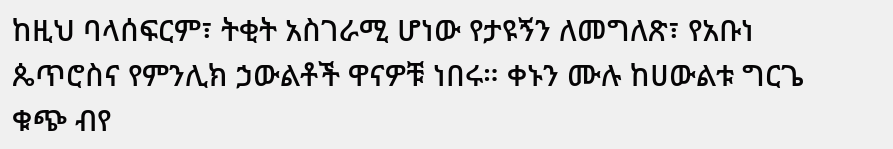ከዚህ ባላሰፍርም፣ ትቂት አስገራሚ ሆነው የታዩኝን ለመግለጽ፣ የአቡነ ጴጥሮስና የምንሊክ ኃውልቶች ዋናዎቹ ነበሩ። ቀኑን ሙሉ ከሀውልቱ ግርጌ ቁጭ ብየ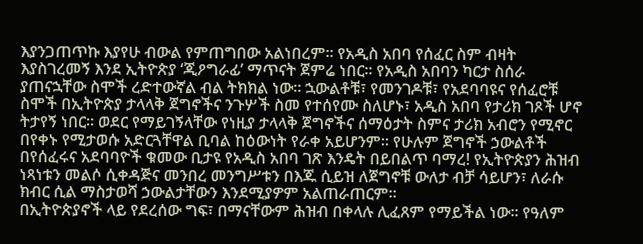እያንጋጠጥኩ እያየሁ ብውል የምጠግበው አልነበረም። የአዲስ አበባ የሰፈር ስም ብዛት እያስገረመኝ እንደ ኢትዮጵያ ‘ጂዖግራፊ’ ማጥናት ጀምሬ ነበር። የአዲስ አበባን ካርታ ስሰራ ያጠናኋቸው ስሞች ረድተውኛል ብል ትክክል ነው። ኋውልቶቹ፣ የመንገዶቹ፣ የአደባባዩና የሰፈሮቹ ስሞች በኢትዮጵያ ታላላቅ ጀግኖችና ንጉሦች ስመ የተሰየሙ ስለሆኑ፣ አዲስ አበባ የታሪክ ገጾች ሆኖ ትታየኝ ነበር። ወደር የማይገኝላቸው የነዚያ ታላላቅ ጀግኖችና ሰማዕታት ስምና ታሪክ አብሮን የሚኖር በየቀኑ የሚታወሱ አድርጓቸዋል ቢባል ከዕውነት የራቀ አይሆንም። የሁሉም ጀግኖች ኃውልቶች በየሰፈሩና አደባባዮች ቁመው ቢታዩ የአዲስ አበባ ገጽ እንዴት በይበልጥ ባማረ! የኢትዮጵያን ሕዝብ ነጻነቱን መልሶ ሲቀዳጅና መንበረ መንግሥቱን በእጁ ሲይዝ ለጀግኖቹ ውለታ ብቻ ሳይሆን፣ ለራሱ ክብር ሲል ማስታወሻ ኃውልታቸውን እንደሚያዎም አልጠራጠርም።
በኢትዮጵያኖች ላይ የደረሰው ግፍ፣ በማናቸውም ሕዝብ በቀላሉ ሊፈጸም የማይችል ነው። የዓለም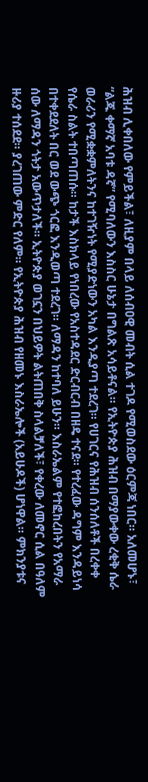ሕዝብ ሊቀበለው የምይችል፣ ለዚያም በላይ ለሰብዐዊ መብት ሲል ተገዶ የሚወስደው ዕርምጃ ነበር። አለመሆኑ፣ “ልጁ ቀማኛ አባቱ ዳኛ” የሚባለውን እስስር ሁኔታ በግልጽ አሳይቶናል። የኢትዮጵያ ሕዝብ በማያውቀው ረቂቅ ሴራ ወራሪን የሚቋቋምለትንና ከተገዥነት የሚያድነውን አካል እንዲያጣ ተደረገ። የሀገርና የሕዝብ ሰንሰለቶች በረቀቀ የሴራ ስልት ተበጣጠሱ። ከታች እስክላይ የነበረው የአስተዳደር ድርብርብ በዘዴ ተናደ። የተረፈው ዳግም እንዳይነሳ በተቀደደለት በር ወደ ውጭ ጎርፎ እንዲወጣ ተደረገ። ለማዳን ከተባለ ይሁን። እስራኤልም የተፎከረበትን የአማራ ሰው ለማዳን ጎትታ አውጥታለች። ኢትዮጵያ ወገኗን በህይዎት ልትጠበቅ ስላልቻለች፣ የቀረው ለመኖር ሲል በዓለም ዙሪያ ተሰደደ። ያረገጠው ምድር የለም። የኢትዮጵያ ሕዝብ የዘመኑ እስራኤሎች (አይሁዶች) ሆነዋል። ምክንያቱና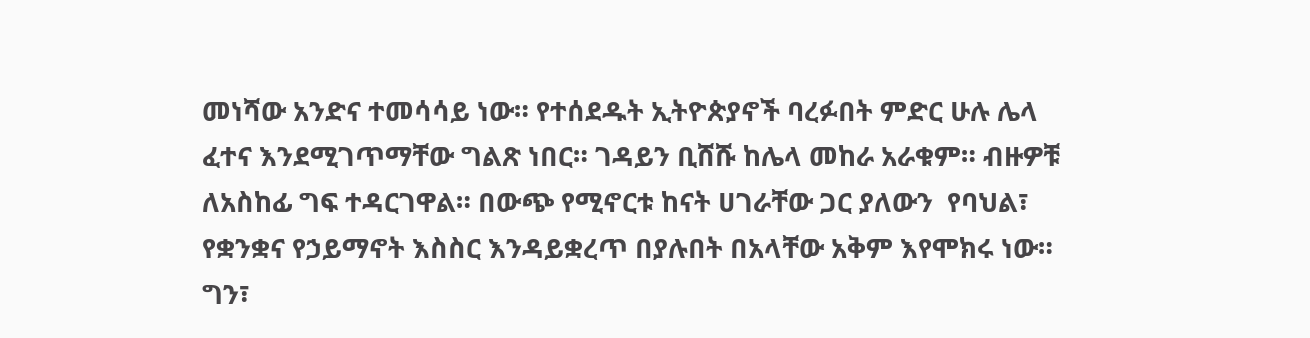መነሻው አንድና ተመሳሳይ ነው። የተሰደዱት ኢትዮጵያኖች ባረፉበት ምድር ሁሉ ሌላ ፈተና እንደሚገጥማቸው ግልጽ ነበር። ገዳይን ቢሸሹ ከሌላ መከራ አራቁም። ብዙዎቹ ለአስከፊ ግፍ ተዳርገዋል። በውጭ የሚኖርቱ ከናት ሀገራቸው ጋር ያለውን  የባህል፣ የቋንቋና የኃይማኖት እስስር እንዳይቋረጥ በያሉበት በአላቸው አቅም እየሞክሩ ነው። ግን፣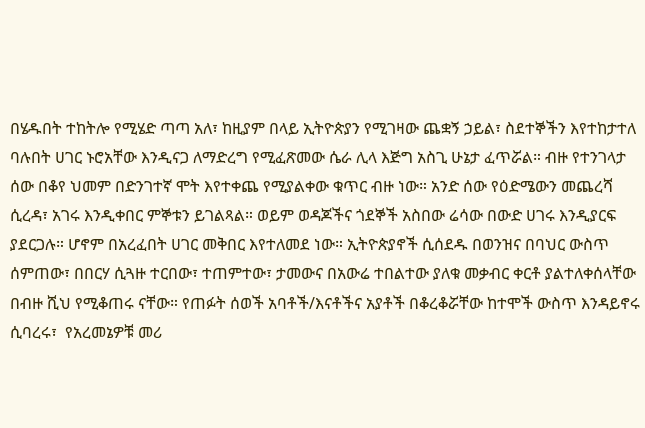በሄዱበት ተከትሎ የሚሄድ ጣጣ አለ፣ ከዚያም በላይ ኢትዮጵያን የሚገዛው ጨቋኝ ኃይል፣ ስደተኞችን እየተከታተለ ባሉበት ሀገር ኑሮአቸው እንዲናጋ ለማድረግ የሚፈጽመው ሴራ ሊላ እጅግ አስጊ ሁኔታ ፈጥሯል። ብዙ የተንገላታ ሰው በቆየ ህመም በድንገተኛ ሞት እየተቀጨ የሚያልቀው ቁጥር ብዙ ነው። አንድ ሰው የዕድሜውን መጨረሻ ሲረዳ፣ አገሩ እንዲቀበር ምኞቱን ይገልጻል። ወይም ወዳጆችና ጎደኞች አስበው ሬሳው በውድ ሀገሩ እንዲያርፍ ያደርጋሉ። ሆኖም በአረፈበት ሀገር መቅበር እየተለመደ ነው። ኢትዮጵያኖች ሲሰደዱ በወንዝና በባህር ውስጥ ሰምጠው፣ በበርሃ ሲጓዙ ተርበው፣ ተጠምተው፣ ታመውና በአውሬ ተበልተው ያለቁ መቃብር ቀርቶ ያልተለቀሰላቸው በብዙ ሺህ የሚቆጠሩ ናቸው። የጠፉት ሰወች አባቶች/እናቶችና አያቶች በቆረቆሯቸው ከተሞች ውስጥ እንዳይኖሩ ሲባረሩ፣  የአረመኔዎቹ መሪ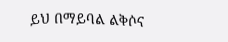ይህ በማይባል ልቅሶና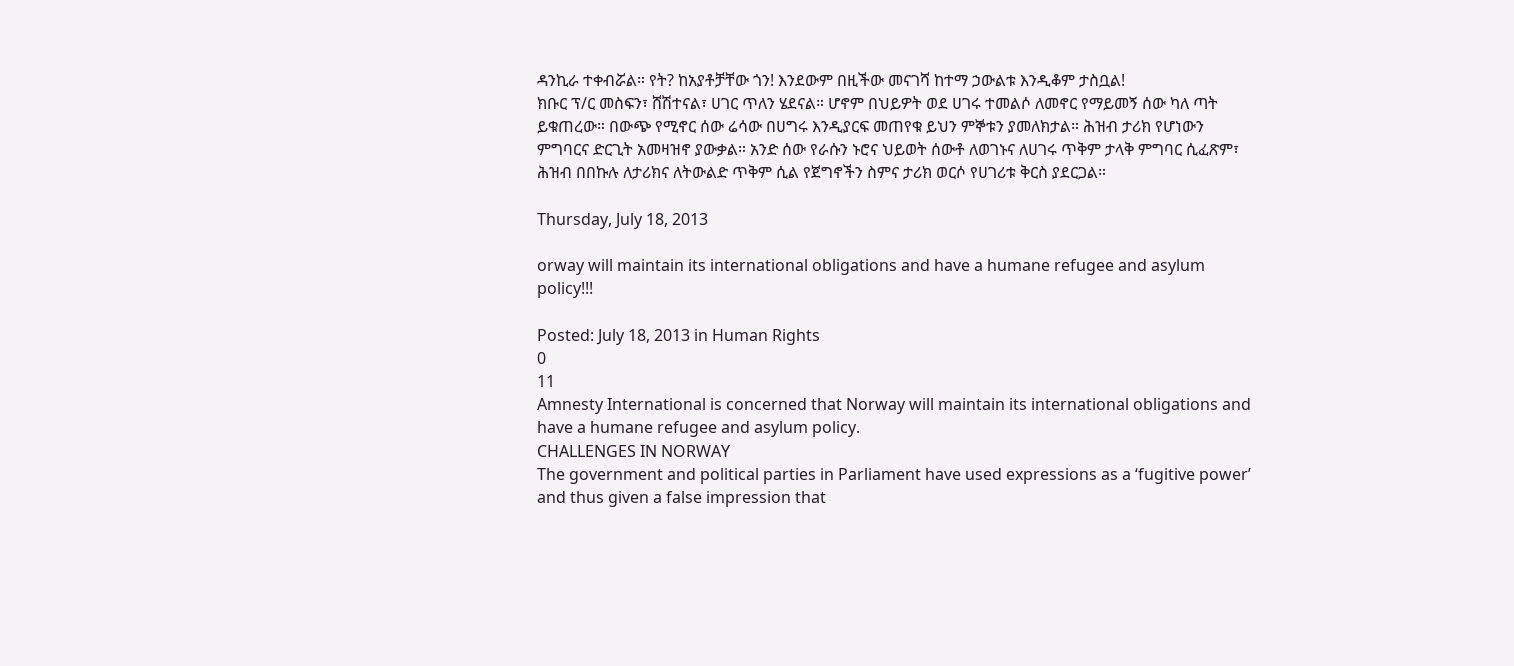ዳንኪራ ተቀብሯል። የት? ከአያቶቻቸው ጎን! እንደውም በዚችው መናገሻ ከተማ ኃውልቱ እንዲቆም ታስቧል!
ክቡር ፕ/ር መስፍን፣ ሸሽተናል፣ ሀገር ጥለን ሄደናል። ሆኖም በህይዎት ወደ ሀገሩ ተመልሶ ለመኖር የማይመኝ ሰው ካለ ጣት ይቁጠረው። በውጭ የሚኖር ሰው ሬሳው በሀግሩ እንዲያርፍ መጠየቁ ይህን ምኞቱን ያመለክታል። ሕዝብ ታሪክ የሆነውን ምግባርና ድርጊት አመዛዝኖ ያውቃል። አንድ ሰው የራሱን ኑሮና ህይወት ሰውቶ ለወገኑና ለሀገሩ ጥቅም ታላቅ ምግባር ሲፈጽም፣ ሕዝብ በበኩሉ ለታሪክና ለትውልድ ጥቅም ሲል የጀግኖችን ስምና ታሪክ ወርሶ የሀገሪቱ ቅርስ ያደርጋል።

Thursday, July 18, 2013

orway will maintain its international obligations and have a humane refugee and asylum policy!!!

Posted: July 18, 2013 in Human Rights
0
11
Amnesty International is concerned that Norway will maintain its international obligations and have a humane refugee and asylum policy.
CHALLENGES IN NORWAY
The government and political parties in Parliament have used expressions as a ‘fugitive power’ and thus given a false impression that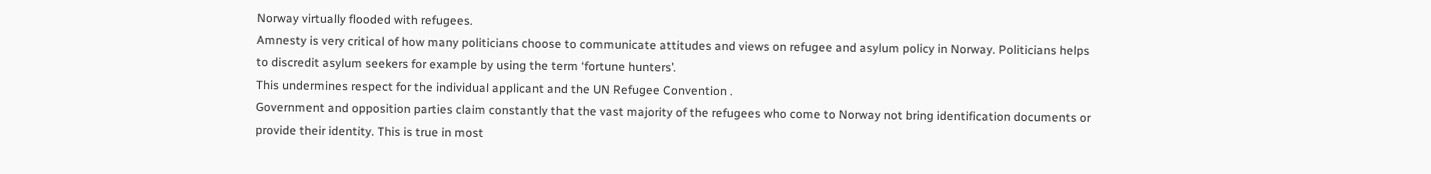Norway virtually flooded with refugees.
Amnesty is very critical of how many politicians choose to communicate attitudes and views on refugee and asylum policy in Norway. Politicians helps to discredit asylum seekers for example by using the term ‘fortune hunters’.
This undermines respect for the individual applicant and the UN Refugee Convention .
Government and opposition parties claim constantly that the vast majority of the refugees who come to Norway not bring identification documents or provide their identity. This is true in most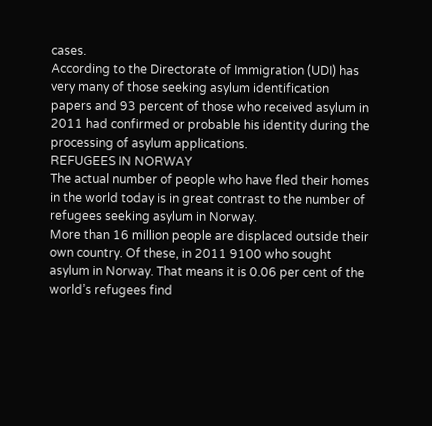cases.
According to the Directorate of Immigration (UDI) has very many of those seeking asylum identification papers and 93 percent of those who received asylum in 2011 had confirmed or probable his identity during the processing of asylum applications.
REFUGEES IN NORWAY
The actual number of people who have fled their homes in the world today is in great contrast to the number of refugees seeking asylum in Norway.
More than 16 million people are displaced outside their own country. Of these, in 2011 9100 who sought asylum in Norway. That means it is 0.06 per cent of the world’s refugees find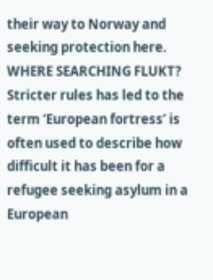their way to Norway and seeking protection here.
WHERE SEARCHING FLUKT?
Stricter rules has led to the term ‘European fortress’ is often used to describe how difficult it has been for a refugee seeking asylum in a European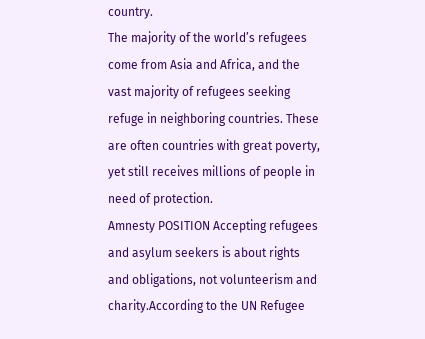country.
The majority of the world’s refugees come from Asia and Africa, and the vast majority of refugees seeking refuge in neighboring countries. These are often countries with great poverty, yet still receives millions of people in need of protection.
Amnesty POSITION Accepting refugees and asylum seekers is about rights and obligations, not volunteerism and charity.According to the UN Refugee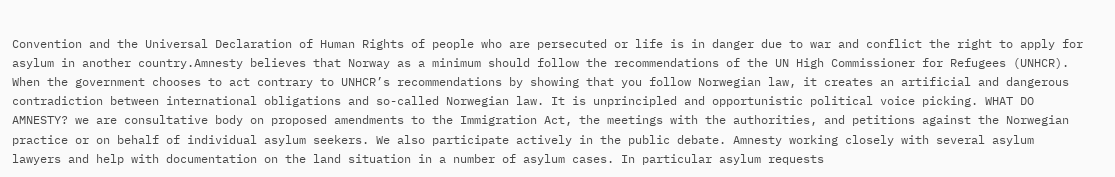Convention and the Universal Declaration of Human Rights of people who are persecuted or life is in danger due to war and conflict the right to apply for asylum in another country.Amnesty believes that Norway as a minimum should follow the recommendations of the UN High Commissioner for Refugees (UNHCR). When the government chooses to act contrary to UNHCR’s recommendations by showing that you follow Norwegian law, it creates an artificial and dangerous contradiction between international obligations and so-called Norwegian law. It is unprincipled and opportunistic political voice picking. WHAT DO AMNESTY? we are consultative body on proposed amendments to the Immigration Act, the meetings with the authorities, and petitions against the Norwegian practice or on behalf of individual asylum seekers. We also participate actively in the public debate. Amnesty working closely with several asylum lawyers and help with documentation on the land situation in a number of asylum cases. In particular asylum requests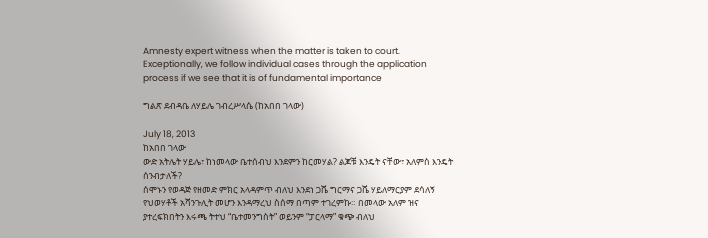Amnesty expert witness when the matter is taken to court. Exceptionally, we follow individual cases through the application process if we see that it is of fundamental importance

ግልጽ ደብዳቤ ለሃይሌ ገብረሥላሴ (ከአበበ ገላው)

July 18, 2013
ከአበበ ገላው
ውድ አትሌት ሃይሌ፣ ከነመላው ቤተሰብህ እንደምን ከርመሃል? ልጆቹ እንዴት ናቸው፣ አለምስ እንዴት ሰንብታለች?
ሰሞኑን የወዳጅ የዘመድ ምክር አላዳምጥ ብለህ እንደነ ጋሼ ግርማና ጋሼ ሃይለማርያም ደሳለኝ የህወሃቶች አሻንጉሊት መሆን እንዳማረህ ስሰማ በጣም ተገረምኩ። በመላው አለም ዝና ያተረፍክበትን እሩጫ ትተህ “ቤተመንግስት” ወይንም “ፓርላማ” ቁጭ ብለህ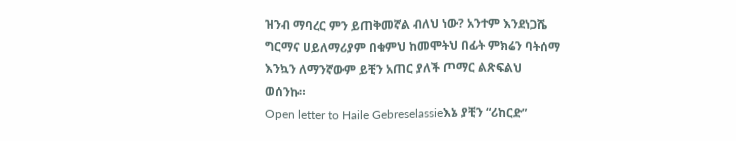ዝንብ ማባረር ምን ይጠቅመኛል ብለህ ነው? አንተም እንደነጋሼ ግርማና ሀይለማሪያም በቁምህ ከመሞትህ በፊት ምክሬን ባትሰማ እንኳን ለማንኛውም ይቺን አጠር ያለች ጦማር ልጽፍልህ ወሰንኩ።
Open letter to Haile Gebreselassieእኔ ያቺን “ሪከርድ”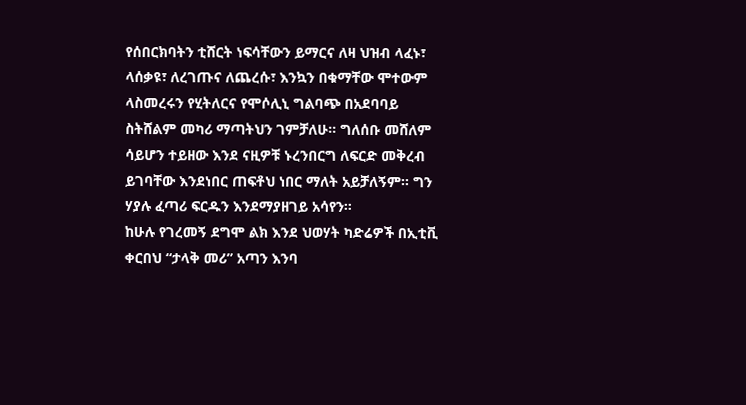የሰበርክባትን ቲሸርት ነፍሳቸውን ይማርና ለዛ ህዝብ ላፈኑ፣ ላሰቃዩ፣ ለረገጡና ለጨረሱ፣ እንኳን በቁማቸው ሞተውም ላስመረሩን የሂትለርና የሞሶሊኒ ግልባጭ በአደባባይ ስትሸልም መካሪ ማጣትህን ገምቻለሁ። ግለሰቡ መሸለም ሳይሆን ተይዘው እንደ ናዚዎቹ ኑረንበርግ ለፍርድ መቅረብ ይገባቸው እንደነበር ጠፍቶህ ነበር ማለት አይቻለኝም። ግን ሃያሉ ፈጣሪ ፍርዱን እንደማያዘገይ አሳየን።
ከሁሉ የገረመኝ ደግሞ ልክ እንደ ህወሃት ካድሬዎች በኢቲቪ ቀርበህ “ታላቅ መሪ” አጣን እንባ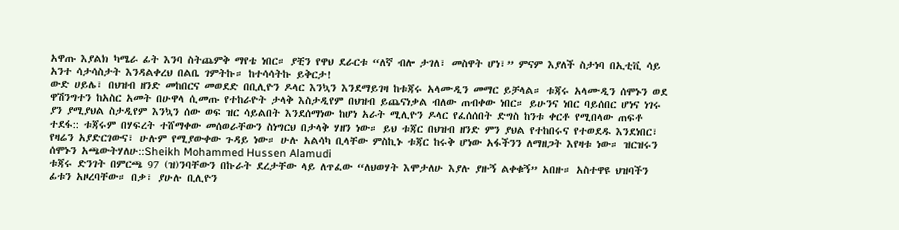አዋጡ እያልክ ካሜራ ፊት እንባ ስትጨምቅ ማየቴ ነበር። ያቺን የዋህ ደራርቱ “ለኛ ብሎ ታገለ፣ መስዋት ሆነ፣” ምናም እያለች ስታነባ በኢቲቪ ሳይ አንተ ሳታሳስታት እንዳልቀረህ በልቤ ገምትኩ። ከተሳሳትኩ ይቅርታ!
ውድ ሀይሌ፣ በህዝብ ዘንድ መከበርና መወደድ በቢሊዮን ዶላር እንኳን እንደማይገዛ ከቱጃሩ አላሙዲን መማር ይቻላል። ቱጃሩ አላሙዲን ሰሞኑን ወደ ዋሽንግተን ከአስር አመት በሁዋላ ሲመጡ የተከራዮት ታላቅ እስታዲየም በህዝብ ይጨናነቃል ብለው ጠብቀው ነበር። ይሁንና ነበር ባይሰበር ሆነና ነገሩ ያን ያሚያህል ስታዲየም እንኳን ሰው ወፍ ዝር ሳይልበት እንደሰማነው ከሆነ አራት ሚሊዮን ዶላር የፈሰሰበት ድግስ ከንቱ ቀርቶ የሚበላው ጠፍቶ ተደፋ:: ቱጃሩም በሃፍረት ተሸማቀው መሰወራቸውን ስነግርህ በታላቅ ሃዘን ነው። ይህ ቱጃር በህዝብ ዘንድ ምን ያህል የተከበሩና የተወደዱ እንደነበር፣ የዛሬን አያድርገውና፣ ሁሉም የሚያውቀው ጉዳይ ነው። ሁሉ አልሳካ ቢላቸው ምስኪኑ ቱጃር ከሩቅ ሆነው አፋችንን ለማዘጋት እየዛቱ ነው። ዝርዝሩን ሰሞኑን አጫውትሃለሁ::Sheikh Mohammed Hussen Alamudi
ቱጃሩ ድንገት በምርጫ 97 (ዝ)ንባቸውን በኩራት ደረታቸው ላይ ለጥፈው “ለህወሃት እሞታለሁ እያሉ ያዙኝ ልቀቁኝ” አበዙ። አስተዋዩ ህዝባችን ፊቱን አዞረባቸው። በቃ፣ ያሁሉ ቢሊዮን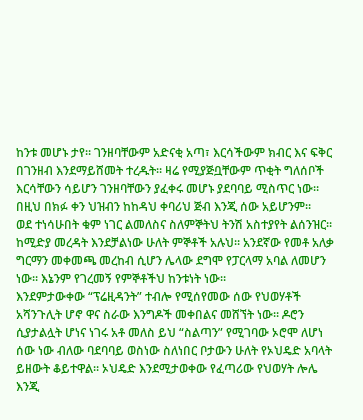ከንቱ መሆኑ ታየ። ገንዘባቸውም አድናቂ አጣ፣ እርሳችውም ክብር እና ፍቅር በገንዘብ እንደማይሸመት ተረዱት። ዛሬ የሚያጅቧቸውም ጥቂት ግለሰቦች እርሳቸውን ሳይሆን ገንዘባቸውን ያፈቀሩ መሆኑ ያደባባይ ሚስጥር ነው። በዚህ በክፉ ቀን ህዝብን ከከዳህ ቀባሪህ ጅብ እንጂ ሰው አይሆንም።
ወደ ተነሳሁበት ቁም ነገር ልመለስና ስለምኞትህ ትንሽ አስተያየት ልሰንዝር። ከሚድያ መረዳት እንደቻልነው ሁለት ምኞቶች አሉህ። አንደኛው የመቶ አለቃ ግርማን መቀመጫ መረከብ ሲሆን ሌላው ደግሞ የፓርላማ አባል ለመሆን ነው። እኔንም የገረመኝ የምኞቶችህ ከንቱነት ነው።
እንደምታውቀው “ፕሬዚዳንት” ተብሎ የሚሰየመው ሰው የህወሃቶች አሻንጉሊት ሆኖ ዋና ስራው እንግዶች መቀበልና መሸኘት ነው። ዶሮን ሲያታልሏት ሆነና ነገሩ አቶ መለስ ይህ “ስልጣን” የሚገባው ኦሮሞ ለሆነ ሰው ነው ብለው ባደባባይ ወስነው ስለነበር ቦታውን ሁለት የኦህዴድ አባላት ይዘውት ቆይተዋል። ኦህዴድ እንደሚታወቀው የፈጣሪው የህወሃት ሎሌ እንጂ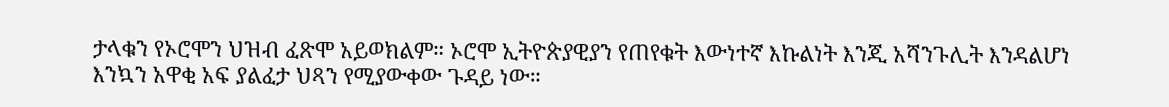ታላቁን የኦሮሞን ህዝብ ፈጽሞ አይወክልም። ኦሮሞ ኢትዮጵያዊያን የጠየቁት እውነተኛ እኩልነት እንጂ አሻንጉሊት እንዳልሆነ እንኳን አዋቂ አፍ ያልፈታ ህጻን የሚያውቀው ጉዳይ ነው።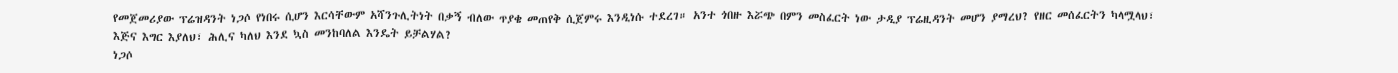የመጀመሪያው ፕሬዝዳንት ነጋሶ የነበሩ ሲሆን እርሳቸውም አሻንጉሊትነት በቃኝ ብለው ጥያቄ መጠየቅ ሲጀምሩ እንዲነሱ ተደረገ። አንተ ጎበዙ እሯጭ በምን መስፈርት ነው ታዲያ ፕሬዚዳንት መሆን ያማረህ? የዘር መሰፈርትን ካላሟላህ፣ እጅና እግር እያለህ፣ ሕሊና ካለህ እንደ ኳስ መንከባለል እንዴት ይቻልሃል?
ነጋሶ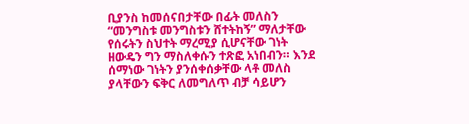ቢያንስ ከመሰናበታቸው በፊት መለስን “መንግስቱ መንግስቱን ሸተትከኝ” ማለታቸው የሰሩትን ስህተት ማረሚያ ሲሆናቸው ገነት ዘውዴን ግን ማስለቀሱን ተጽፎ አነበብን። እንደ ሰማነው ገነትን ያንሰቀሰቃቸው ላቶ መለስ ያላቸውን ፍቅር ለመግለጥ ብቻ ሳይሆን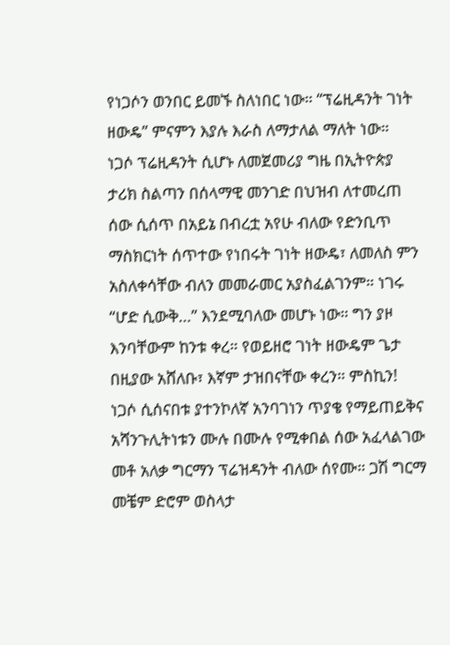የነጋሶን ወንበር ይመኙ ስለነበር ነው። “ፕሬዚዳንት ገነት ዘውዴ” ምናምን እያሉ እራስ ለማታለል ማለት ነው።
ነጋሶ ፕሬዚዳንት ሲሆኑ ለመጀመሪያ ግዜ በኢትዮጵያ ታሪክ ስልጣን በሰላማዊ መንገድ በህዝብ ለተመረጠ ሰው ሲሰጥ በአይኔ በብረቷ አየሁ ብለው የድንቢጥ ማስክርነት ሰጥተው የነበሩት ገነት ዘውዴ፣ ለመለስ ምን አስለቀሳቸው ብለን መመራመር አያስፈልገንም። ነገሩ “ሆድ ሲውቅ…” እንደሚባለው መሆኑ ነው። ግን ያዞ እንባቸውም ከንቱ ቀረ። የወይዘሮ ገነት ዘውዴም ጌታ በዚያው አሸለቡ፣ እኛም ታዝበናቸው ቀረን። ምስኪን!
ነጋሶ ሲሰናበቱ ያተንኮለኛ አንባገነን ጥያቄ የማይጠይቅና አሻንጉሊትነቱን ሙሉ በሙሉ የሚቀበል ሰው አፈላልገው መቶ አለቃ ግርማን ፕሬዝዳንት ብለው ሰየሙ። ጋሽ ግርማ መቼም ድሮም ወስላታ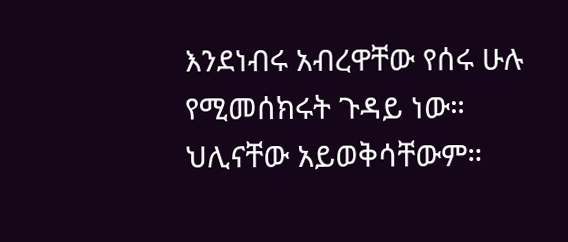እንደነብሩ አብረዋቸው የሰሩ ሁሉ የሚመሰክሩት ጉዳይ ነው። ህሊናቸው አይወቅሳቸውም።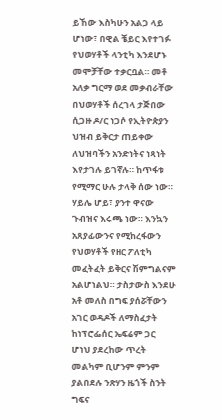ይኸው እስካሁን አልጋ ላይ ሆነው፣ በዊል ቼይር እየተገፉ የህወሃቶች ላንቲካ እንደሆኑ መሞቻቸው ተቃርቧል። መቶ አለቃ ግርማ ወደ መቃብራቸው በህወሃቶች ሰረገላ ታጅበው ሲጋዙ ዶ/ር ነጋሶ የኢትዮጵያን ህዝብ ይቅርታ ጠይቀው ለህዝባችን አንድነትና ነጻነት እየታገሉ ይገኛሉ። ከጥፋቱ የሚማር ሁሉ ታላቅ ሰው ነው።
ሃይሌ ሆይ፣ ያንተ ዋናው ጉብዝና እሩጫ ነው። እንኳን አጸያፊውንና የሚከረፋውን የህወሃቶች የዘር ፖለቲካ መፈትፈት ይቅርና ሽምግልናም አልሆነልህ። ታስታውስ እንደሁ አቶ መለስ በግፍ ያሰሯቸውን አገር ወዳዶች ለማስፈታት ከነፕሮፌሰር ኤፍሬም ጋር
ሆነህ ያደረከው ጥረት መልካም ቢሆንም ምንም ያልበደሉ ንጽሃን ዜጎች ስንት ግፍና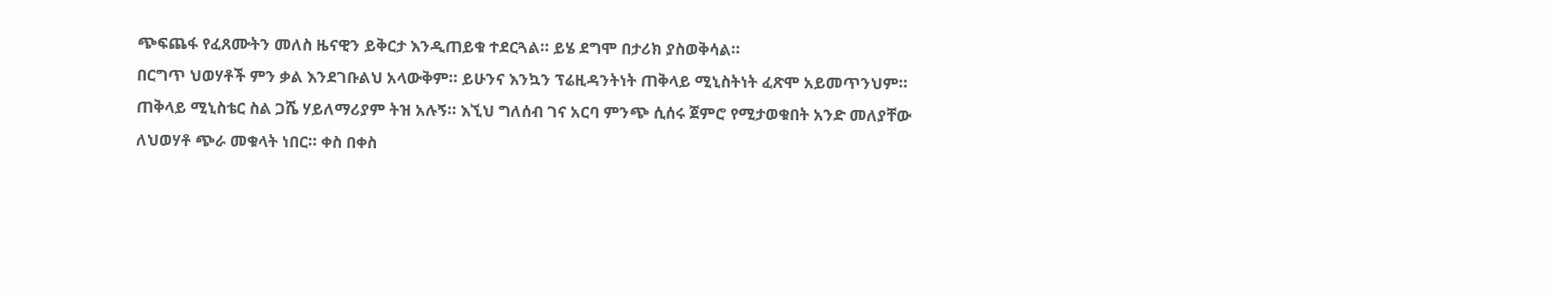ጭፍጨፋ የፈጸሙትን መለስ ዜናዊን ይቅርታ እንዲጠይቁ ተደርጓል። ይሄ ደግሞ በታሪክ ያስወቅሳል።
በርግጥ ህወሃቶች ምን ቃል እንደገቡልህ አላውቅም። ይሁንና እንኳን ፕሬዚዳንትነት ጠቅላይ ሚኒስትነት ፈጽሞ አይመጥንህም። ጠቅላይ ሚኒስቴር ስል ጋሼ ሃይለማሪያም ትዝ አሉኝ። እኚህ ግለሰብ ገና አርባ ምንጭ ሲሰሩ ጀምሮ የሚታወቁበት አንድ መለያቸው ለህወሃቶ ጭራ መቁላት ነበር። ቀስ በቀስ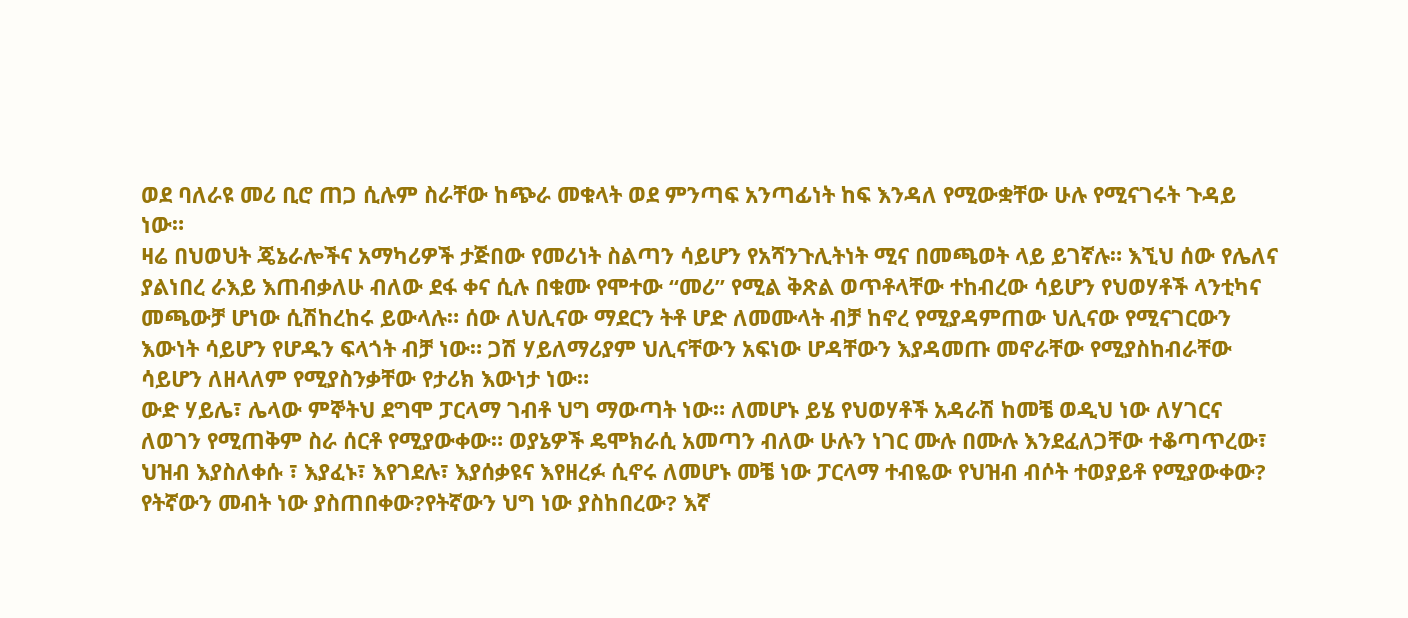ወደ ባለራዩ መሪ ቢሮ ጠጋ ሲሉም ስራቸው ከጭራ መቁላት ወደ ምንጣፍ አንጣፊነት ከፍ እንዳለ የሚውቋቸው ሁሉ የሚናገሩት ጉዳይ ነው።
ዛሬ በህወህት ጄኔራሎችና አማካሪዎች ታጅበው የመሪነት ስልጣን ሳይሆን የአሻንጉሊትነት ሚና በመጫወት ላይ ይገኛሉ። እኚህ ሰው የሌለና ያልነበረ ራእይ እጠብቃለሁ ብለው ደፋ ቀና ሲሉ በቁሙ የሞተው “መሪ” የሚል ቅጽል ወጥቶላቸው ተከብረው ሳይሆን የህወሃቶች ላንቲካና መጫውቻ ሆነው ሲሽከረከሩ ይውላሉ። ሰው ለህሊናው ማደርን ትቶ ሆድ ለመሙላት ብቻ ከኖረ የሚያዳምጠው ህሊናው የሚናገርውን እውነት ሳይሆን የሆዱን ፍላጎት ብቻ ነው። ጋሽ ሃይለማሪያም ህሊናቸውን አፍነው ሆዳቸውን እያዳመጡ መኖራቸው የሚያስከብራቸው ሳይሆን ለዘላለም የሚያስንቃቸው የታሪክ እውነታ ነው።
ውድ ሃይሌ፣ ሌላው ምኞትህ ደግሞ ፓርላማ ገብቶ ህግ ማውጣት ነው። ለመሆኑ ይሄ የህወሃቶች አዳራሽ ከመቼ ወዲህ ነው ለሃገርና ለወገን የሚጠቅም ስራ ሰርቶ የሚያውቀው። ወያኔዎች ዴሞክራሲ አመጣን ብለው ሁሉን ነገር ሙሉ በሙሉ እንደፈለጋቸው ተቆጣጥረው፣ ህዝብ እያስለቀሱ ፣ እያፈኑ፣ እየገደሉ፣ እያሰቃዩና እየዘረፉ ሲኖሩ ለመሆኑ መቼ ነው ፓርላማ ተብዬው የህዝብ ብሶት ተወያይቶ የሚያውቀው? የትኛውን መብት ነው ያስጠበቀው?የትኛውን ህግ ነው ያስከበረው? እኛ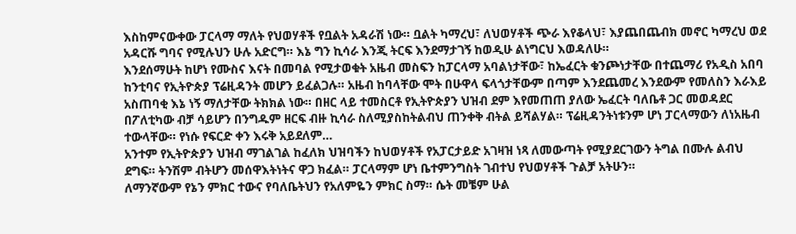እስከምናውቀው ፓርላማ ማለት የህወሃቶች የቧልት አዳራሽ ነው። ቧልት ካማረህ፣ ለህወሃቶች ጭራ እየቆላህ፣ እያጨበጨብክ መኖር ካማረህ ወደ አዳርሹ ግባና የሚሉህን ሁሉ አድርግ። እኔ ግን ኪሳራ እንጂ ትርፍ እንደማታገኝ ከወዲሁ ልነግርህ እወዳለሁ።
እንደሰማሁት ከሆነ የሙስና እናት በመባል የሚታወቁት አዜብ መስፍን ከፓርላማ አባልነታቸው፣ ከኤፈርት ቁንጮነታቸው በተጨማሪ የአዲስ አበባ ከንቲባና የኢትዮጵያ ፕሬዚዳንት መሆን ይፈልጋሉ። አዜብ ከባላቸው ሞት በሁዋላ ፍላጎታቸውም በጣም እንደጨመረ እንደውም የመለስን እራእይ አስጠባቂ እኔ ነኝ ማለታቸው ትክክል ነው። በዘር ላይ ተመስርቶ የኢትዮጵያን ህዝብ ደም እየመጠጠ ያለው ኤፈርት ባለቤቶ ጋር መወዳደር በፖለቲካው ብቻ ሳይሆን በንግዱም ዘርፍ ብዙ ኪሳራ ስለሚያስከትልብህ ጠንቀቅ ብትል ይሻልሃል። ፕሬዚዳንትነቱንም ሆነ ፓርላማውን ለነአዜብ ተውላቸው። የነሱ የፍርድ ቀን እሩቅ አይደለም…
አንተም የኢትዮጵያን ህዝብ ማገልገል ከፈለክ ህዝባችን ከህወሃቶች የአፓርታይድ አገዛዝ ነጻ ለመውጣት የሚያደርገውን ትግል በሙሉ ልብህ ደግፍ። ትንሽም ብትሆን መሰዋእትነትና ዋጋ ክፈል። ፓርላማም ሆነ ቤተምንግስት ገብተህ የህወሃቶች ጉልቻ አትሁን።
ለማንኛውም የኔን ምክር ተውና የባለቤትህን የአለምዬን ምክር ስማ። ሴት መቼም ሁል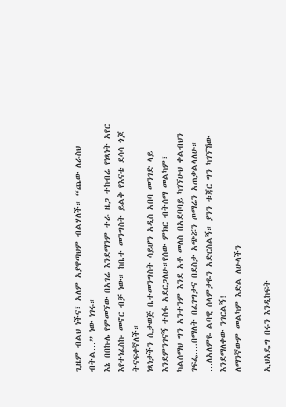ጊዜም ብልህ ነችና፣ አለም አያዋጣህም ብልሃለች። “ጨው ለራስህ ብትል…” ነው ነገሩ።
እኔ በበኩሌ የምመኘው በአገሬ እንደማንም ተራ ዜጋ ተከብሬ የነጻነት አየር እየተነፈስኩ መኖር ብቻ ነው። ከቤተ መንግስት ይልቅ የእናቴ ደሳሳ ጎጆ ትናፍቀኛለች።
ነጻነታችን ሲታወጅ ቤተመንግስት ሳይሆን አዲስ አበባ መንገድ ላይ እንደምንገናኝ ተስፋ አደርጋለሁ።የሰው ምክር ብትሰማ መልካም፣ ካልሰማህ ግን አንተንም እንደ አቶ መለስ በአደባባይ ካገኘሁህ ቀልብህን ገፍፌ….በማለት በፈገግታና በደስታ አጭሯን ጦማሬን አጠቃልላለሁ። …ለአለምዬ ልባዊ ሰላምታዬን አድርስልኝ። ያንን ቱጃር ግን ካገኘኸው እንደማለቀው ንገርልኝ!
ለማንኛውም መልካም እድል ለሁላችን

ኢህአዴግ በሩን እንዲከፍት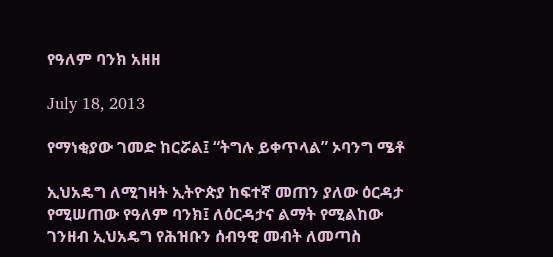የዓለም ባንክ አዘዘ

July 18, 2013

የማነቂያው ገመድ ከርሯል፤ “ትግሉ ይቀጥላል” ኦባንግ ሜቶ

ኢህአዴግ ለሚገዛት ኢትዮጵያ ከፍተኛ መጠን ያለው ዕርዳታ የሚሠጠው የዓለም ባንክ፤ ለዕርዳታና ልማት የሚልከው ገንዘብ ኢህአዴግ የሕዝቡን ሰብዓዊ መብት ለመጣስ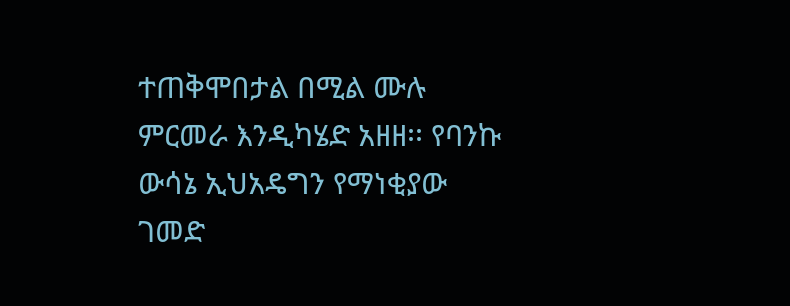ተጠቅሞበታል በሚል ሙሉ ምርመራ እንዲካሄድ አዘዘ፡፡ የባንኩ ውሳኔ ኢህአዴግን የማነቂያው ገመድ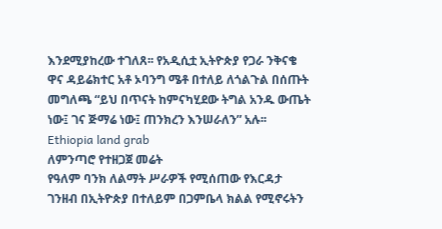እንደሚያከረው ተገለጸ፡፡ የአዲሲቷ ኢትዮጵያ የጋራ ንቅናቄ ዋና ዳይሬክተር አቶ ኦባንግ ሜቶ በተለይ ለጎልጉል በሰጡት መግለጫ “ይህ በጥናት ከምናካሂደው ትግል አንዱ ውጤት ነው፤ ገና ጅማሬ ነው፤ ጠንክረን እንሠራለን” አሉ፡፡
Ethiopia land grab
ለምንጣሮ የተዘጋጀ መሬት
የዓለም ባንክ ለልማት ሥራዎች የሚሰጠው የእርዳታ ገንዘብ በኢትዮጵያ በተለይም በጋምቤላ ክልል የሚኖሩትን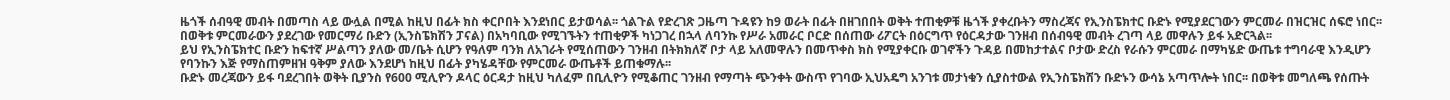ዜጎች ሰብዓዊ መብት በመጣስ ላይ ውሏል በሚል ከዚህ በፊት ክስ ቀርቦበት እንደነበር ይታወሳል፡፡ ጎልጉል የድረገጽ ጋዜጣ ጉዳዩን ከ9 ወራት በፊት በዘገበበት ወቅት ተጠቂዎቹ ዜጎች ያቀረቡትን ማስረጃና የኢንስፔክተር ቡድኑ የሚያደርገውን ምርመራ በዝርዝር ሰፍሮ ነበር፡፡ በወቅቱ ምርመራውን ያደረገው የመርማሪ ቡድን (ኢንስፔክሽን ፓናል) በአካባቢው የሚገኙትን ተጠቂዎች ካነጋገረ በኋላ ለባንኩ የሥራ አመራር ቦርድ በሰጠው ሪፖርት በዕርግጥ የዕርዳታው ገንዘብ በሰብዓዊ መብት ረገጣ ላይ መዋሉን ይፋ አድርጓል፡፡
ይህ የኢንስፔክተር ቡድን ከፍተኛ ሥልጣን ያለው መ/ቤት ሲሆን የዓለም ባንክ ለአገራት የሚሰጠውን ገንዘብ በትክክለኛ ቦታ ላይ አለመዋሉን በመጥቀስ ክስ የሚያቀርቡ ወገኖችን ጉዳይ በመከታተልና ቦታው ድረስ የራሱን ምርመራ በማካሄድ ውጤቱ ተግባራዊ እንዲሆን የባንኩን እጅ የማስጠምዘዝ ዓቅም ያለው እንደሆነ ከዚህ በፊት ያካሄዳቸው የምርመራ ውጤቶች ይጠቁማሉ፡፡
ቡድኑ መረጃውን ይፋ ባደረገበት ወቅት ቢያንስ የ600 ሚሊዮን ዶላር ዕርዳታ ከዚህ ካለፈም በቢሊዮን የሚቆጠር ገንዘብ የማጣት ጭንቀት ውስጥ የገባው ኢህአዴግ አንገቱ መታነቁን ሲያስተውል የኢንስፔክሽን ቡድኑን ውሳኔ አጣጥሎት ነበር፡፡ በወቅቱ መግለጫ የሰጡት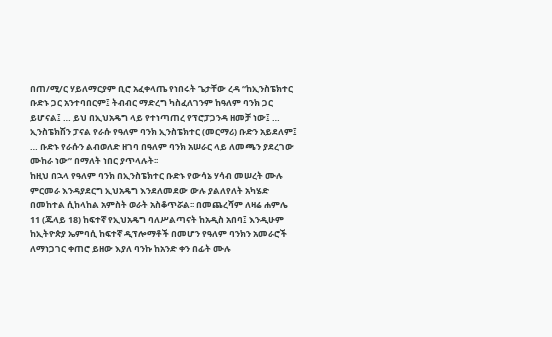በጠ/ሚ/ር ሃይለማርያም ቢሮ አፈቀላጤ የነበሩት ጌታቸው ረዳ “ከኢንስፔክተር ቡድኑ ጋር አንተባበርም፤ ትብብር ማድረግ ካስፈለገንም ከዓለም ባንክ ጋር ይሆናል፤ … ይህ በኢህአዴግ ላይ የተነጣጠረ የፕሮፓጋንዳ ዘመቻ ነው፤ … ኢንስፔክሽን ፓናል የራሱ የዓለም ባንክ ኢንስፔክተር (መርማሪ) ቡድን አይደለም፤ … ቡድኑ የራሱን ልብወለድ ዘገባ በዓለም ባንክ አሠራር ላይ ለመጫን ያደረገው ሙከራ ነው” በማለት ነበር ያጥላሉት፡፡
ከዚህ በኋላ የዓለም ባንክ በኢንስፔክተር ቡድኑ የውሳኔ ሃሳብ መሠረት ሙሉ ምርመራ እንዳያደርግ ኢህአዴግ እንደለመደው ውሉ ያልለየለት አካሄድ በመከተል ሲከላከል አምስት ወራት አስቆጥሯል፡፡ በመጨረሻም ለዛሬ ሐምሌ 11 (ጁላይ 18) ከፍተኛ የኢህአዴግ ባለሥልጣናት ከአዲስ አበባ፤ እንዲሁም ከኢትዮጵያ ኤምባሲ ከፍተኛ ዲፕሎማቶች በመሆን የዓለም ባንክን አመራሮች ለማነጋገር ቀጠሮ ይዘው እያለ ባንኩ ከአንድ ቀን በፊት ሙሉ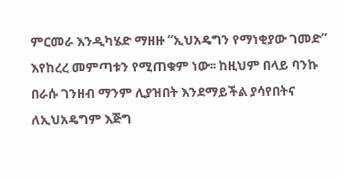ምርመራ እንዲካሄድ ማዘዙ “ኢህአዴግን የማነቂያው ገመድ” እየከረረ መምጣቱን የሚጠቁም ነው፡፡ ከዚህም በላይ ባንኩ በራሱ ገንዘብ ማንም ሊያዝበት እንደማይችል ያሳየበትና ለኢህአዴግም እጅግ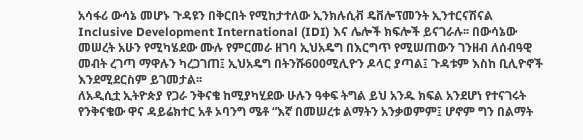አሳፋሪ ውሳኔ መሆኑ ጉዳዩን በቅርበት የሚከታተለው ኢንክሉሲቭ ዴቨሎፕመንት ኢንተርናሽናል Inclusive Development International (IDI) እና ሌሎች ክፍሎች ይናገራሉ፡፡ በውሳኔው መሠረት አሁን የሚካሄደው ሙሉ የምርመራ ዘገባ ኢህአዴግ በእርግጥ የሚሠጠውን ገንዘብ ለሰብዓዊ መብት ረገጣ ማዋሉን ካረጋገጠ፤ ኢህአዴግ በትንሹ600ሚሊዮን ዶላር ያጣል፤ ጉዳቱም እስከ ቢሊዮኖች እንደሚደርስም ይገመታል፡፡
ለአዲሲቷ ኢትዮጵያ የጋራ ንቅናቄ ከሚያካሂደው ሁሉን ዓቀፍ ትግል ይህ አንዱ ክፍል አንደሆነ የተናገሩት የንቅናቄው ዋና ዳይሬክተር አቶ ኦባንግ ሜቶ “እኛ በመሠረቱ ልማትን አንቃወምም፤ ሆኖም ግን በልማት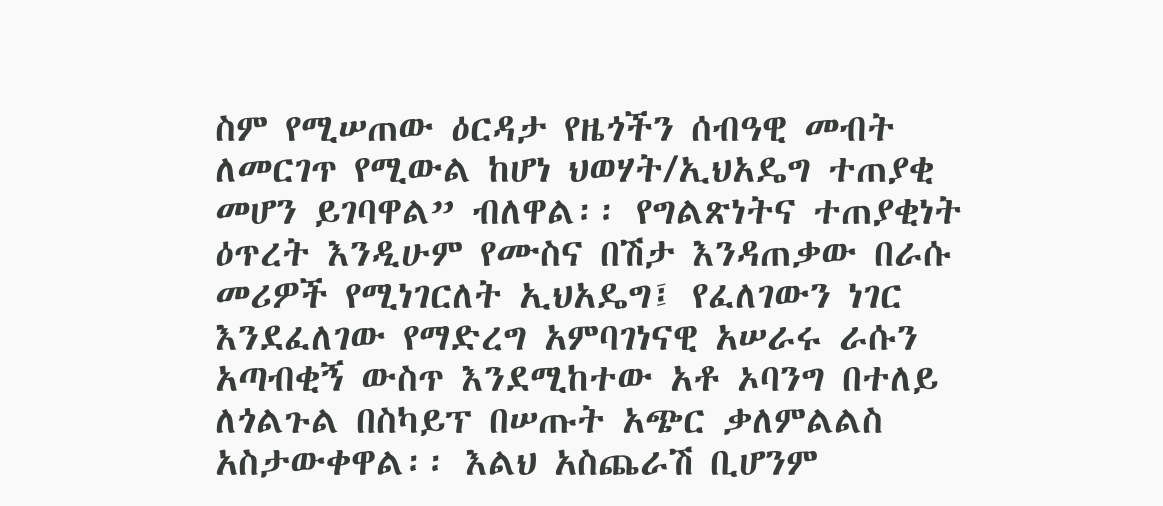ስም የሚሠጠው ዕርዳታ የዜጎችን ሰብዓዊ መብት ለመርገጥ የሚውል ከሆነ ህወሃት/ኢህአዴግ ተጠያቂ መሆን ይገባዋል” ብለዋል፡፡ የግልጽነትና ተጠያቂነት ዕጥረት እንዲሁም የሙስና በሽታ እንዳጠቃው በራሱ መሪዎች የሚነገርለት ኢህአዴግ፤ የፈለገውን ነገር እንደፈለገው የማድረግ አምባገነናዊ አሠራሩ ራሱን አጣብቂኝ ውስጥ እንደሚከተው አቶ ኦባንግ በተለይ ለጎልጉል በስካይፕ በሠጡት አጭር ቃለምልልስ አስታውቀዋል፡፡ እልህ አስጨራሽ ቢሆንም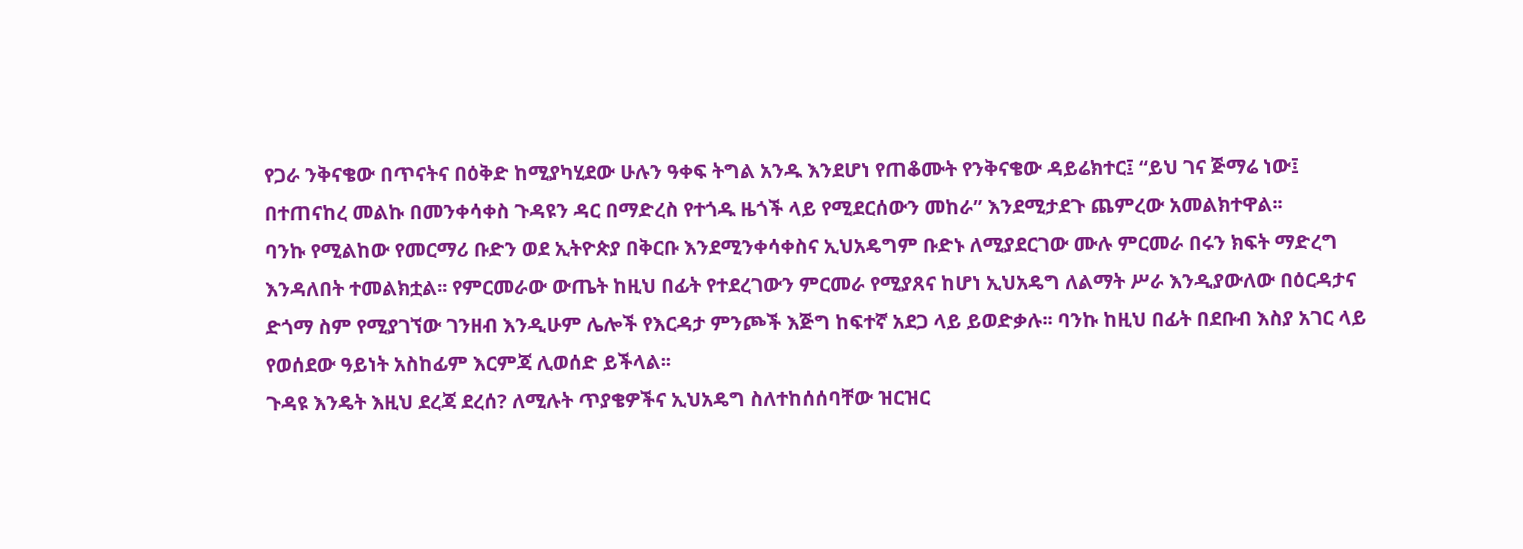የጋራ ንቅናቄው በጥናትና በዕቅድ ከሚያካሂደው ሁሉን ዓቀፍ ትግል አንዱ እንደሆነ የጠቆሙት የንቅናቄው ዳይሬክተር፤ “ይህ ገና ጅማሬ ነው፤ በተጠናከረ መልኩ በመንቀሳቀስ ጉዳዩን ዳር በማድረስ የተጎዱ ዜጎች ላይ የሚደርሰውን መከራ” እንደሚታደጉ ጨምረው አመልክተዋል፡፡
ባንኩ የሚልከው የመርማሪ ቡድን ወደ ኢትዮጵያ በቅርቡ እንደሚንቀሳቀስና ኢህአዴግም ቡድኑ ለሚያደርገው ሙሉ ምርመራ በሩን ክፍት ማድረግ እንዳለበት ተመልክቷል፡፡ የምርመራው ውጤት ከዚህ በፊት የተደረገውን ምርመራ የሚያጸና ከሆነ ኢህአዴግ ለልማት ሥራ እንዲያውለው በዕርዳታና ድጎማ ስም የሚያገኘው ገንዘብ እንዲሁም ሌሎች የእርዳታ ምንጮች እጅግ ከፍተኛ አደጋ ላይ ይወድቃሉ፡፡ ባንኩ ከዚህ በፊት በደቡብ እስያ አገር ላይ የወሰደው ዓይነት አስከፊም እርምጃ ሊወሰድ ይችላል፡፡
ጉዳዩ እንዴት እዚህ ደረጃ ደረሰ? ለሚሉት ጥያቄዎችና ኢህአዴግ ስለተከሰሰባቸው ዝርዝር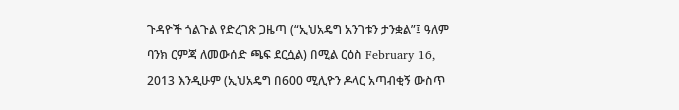ጉዳዮች ጎልጉል የድረገጽ ጋዜጣ (“ኢህአዴግ አንገቱን ታንቋል”፤ ዓለም ባንክ ርምጃ ለመውሰድ ጫፍ ደርሷል) በሚል ርዕስ February 16, 2013 እንዲሁም (ኢህአዴግ በ600 ሚሊዮን ዶላር አጣብቂኝ ውስጥ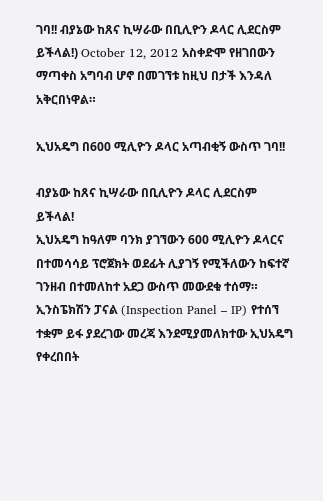ገባ!! ብያኔው ከጸና ኪሣራው በቢሊዮን ዶላር ሊደርስም ይችላል!) October 12, 2012 አስቀድሞ የዘገበውን ማጣቀስ አግባብ ሆኖ በመገኘቱ ከዚህ በታች እንዳለ አቅርበነዋል።

ኢህአዴግ በ600 ሚሊዮን ዶላር አጣብቂኝ ውስጥ ገባ!!

ብያኔው ከጸና ኪሣራው በቢሊዮን ዶላር ሊደርስም ይችላል!
ኢህአዴግ ከዓለም ባንክ ያገኘውን 600 ሚሊዮን ዶላርና በተመሳሳይ ፕሮጀክት ወደፊት ሊያገኝ የሚችለውን ከፍተኛ ገንዘብ በተመለከተ አደጋ ውስጥ መውደቁ ተሰማ። ኢንስፔክሽን ፓናል (Inspection Panel – IP) የተሰኘ ተቋም ይፋ ያደረገው መረጃ እንደሚያመለክተው ኢህአዴግ የቀረበበት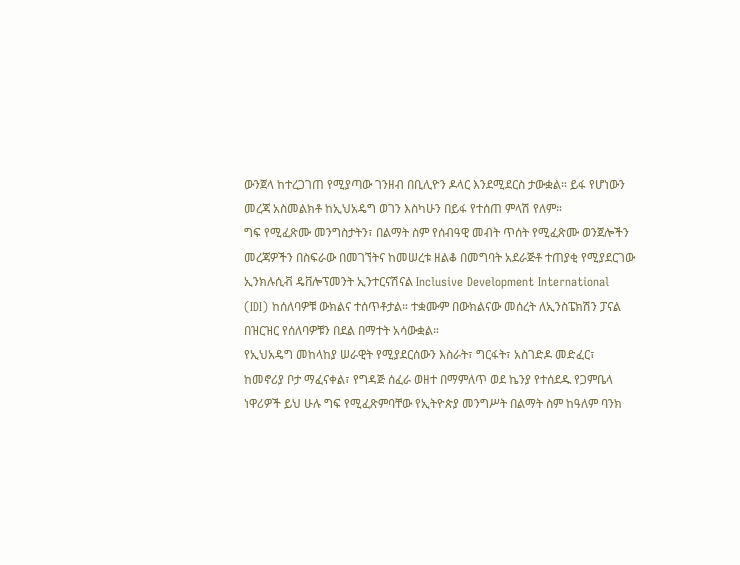ውንጀላ ከተረጋገጠ የሚያጣው ገንዘብ በቢሊዮን ዶላር እንደሚደርስ ታውቋል። ይፋ የሆነውን መረጃ አስመልክቶ ከኢህአዴግ ወገን እስካሁን በይፋ የተሰጠ ምላሽ የለም።
ግፍ የሚፈጽሙ መንግስታትን፣ በልማት ስም የሰብዓዊ መብት ጥሰት የሚፈጽሙ ወንጀሎችን መረጃዎችን በስፍራው በመገኘትና ከመሠረቱ ዘልቆ በመግባት አደራጅቶ ተጠያቂ የሚያደርገው ኢንክሉሲቭ ዴቨሎፕመንት ኢንተርናሽናል Inclusive Development International (IDI) ከሰለባዎቹ ውክልና ተሰጥቶታል። ተቋሙም በውክልናው መሰረት ለኢንስፔክሽን ፓናል በዝርዝር የሰለባዎቹን በደል በማተት አሳውቋል።
የኢህአዴግ መከላከያ ሠራዊት የሚያደርሰውን እስራት፣ ግርፋት፣ አስገድዶ መድፈር፣ ከመኖሪያ ቦታ ማፈናቀል፣ የግዳጅ ሰፈራ ወዘተ በማምለጥ ወደ ኬንያ የተሰደዱ የጋምቤላ ነዋሪዎች ይህ ሁሉ ግፍ የሚፈጽምባቸው የኢትዮጵያ መንግሥት በልማት ስም ከዓለም ባንክ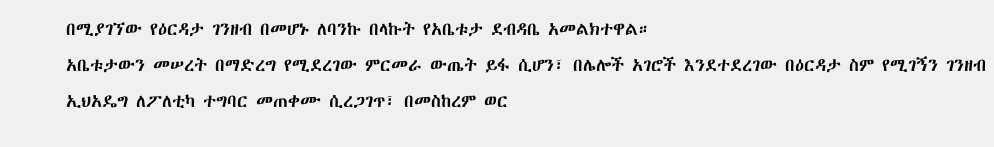በሚያገኘው የዕርዳታ ገንዘብ በመሆኑ ለባንኩ በላኩት የአቤቱታ ደብዳቤ አመልክተዋል።
አቤቱታውን መሠረት በማድረግ የሚደረገው ምርመራ ውጤት ይፋ ሲሆን፣ በሌሎች አገሮች እንደተደረገው በዕርዳታ ስም የሚገኝን ገንዘብ ኢህአዴግ ለፖለቲካ ተግባር መጠቀሙ ሲረጋገጥ፣ በመስከረም ወር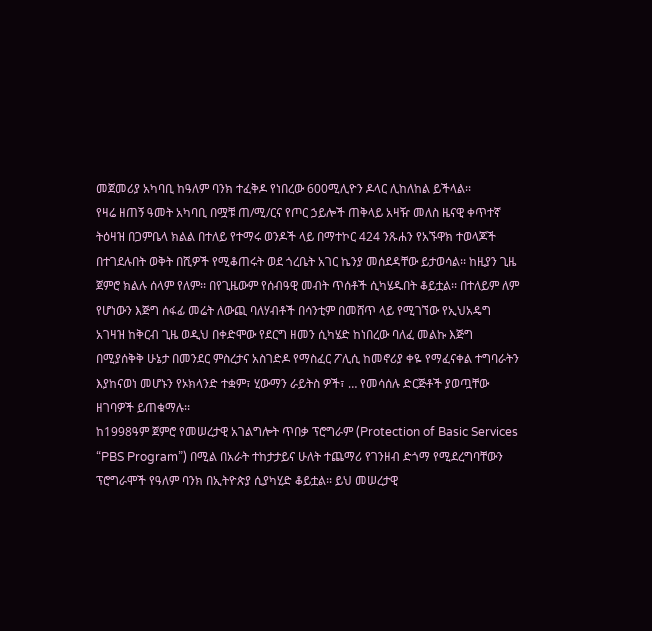መጀመሪያ አካባቢ ከዓለም ባንክ ተፈቅዶ የነበረው 600ሚሊዮን ዶላር ሊከለከል ይችላል፡፡
የዛሬ ዘጠኝ ዓመት አካባቢ በሟቹ ጠ/ሚ/ርና የጦር ኃይሎች ጠቅላይ አዛዥ መለስ ዜናዊ ቀጥተኛ ትዕዛዝ በጋምቤላ ክልል በተለይ የተማሩ ወንዶች ላይ በማተኮር 424 ንጹሐን የአኙዋክ ተወላጆች በተገደሉበት ወቅት በሺዎች የሚቆጠሩት ወደ ጎረቤት አገር ኬንያ መሰደዳቸው ይታወሳል፡፡ ከዚያን ጊዜ ጀምሮ ክልሉ ሰላም የለም፡፡ በየጊዜውም የሰብዓዊ መብት ጥሰቶች ሲካሄዱበት ቆይቷል፡፡ በተለይም ለም የሆነውን እጅግ ሰፋፊ መሬት ለውጪ ባለሃብቶች በሳንቲም በመሸጥ ላይ የሚገኘው የኢህአዴግ አገዛዝ ከቅርብ ጊዜ ወዲህ በቀድሞው የደርግ ዘመን ሲካሄድ ከነበረው ባለፈ መልኩ እጅግ በሚያሰቅቅ ሁኔታ በመንደር ምስረታና አስገድዶ የማስፈር ፖሊሲ ከመኖሪያ ቀዬ የማፈናቀል ተግባራትን እያከናወነ መሆኑን የኦክላንድ ተቋም፣ ሂውማን ራይትስ ዎች፣ … የመሳሰሉ ድርጅቶች ያወጧቸው ዘገባዎች ይጠቁማሉ፡፡
ከ1998ዓም ጀምሮ የመሠረታዊ አገልግሎት ጥበቃ ፕሮግራም (Protection of Basic Services “PBS Program”) በሚል በአራት ተከታታይና ሁለት ተጨማሪ የገንዘብ ድጎማ የሚደረግባቸውን ፕሮግራሞች የዓለም ባንክ በኢትዮጵያ ሲያካሂድ ቆይቷል፡፡ ይህ መሠረታዊ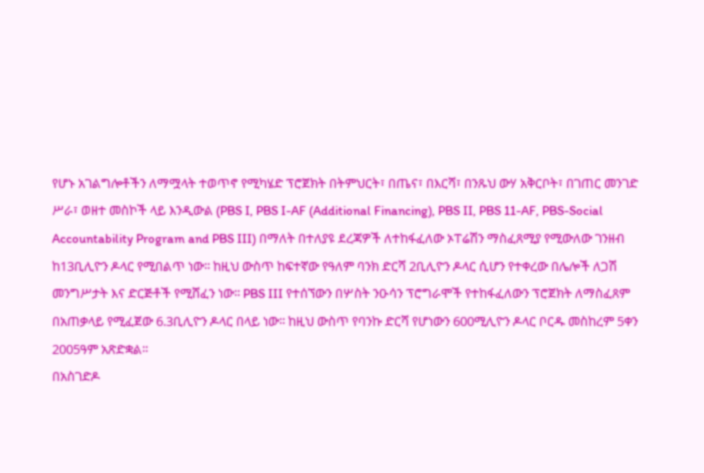የሆኑ አገልግሎቶችን ለማሟላት ተወጥኖ የሚካሄድ ፕሮጀክት በትምህርት፣ በጤና፣ በእርሻ፣ በንጹህ ውሃ አቅርቦት፣ በገጠር መንገድ ሥራ፣ ወዘተ መስኮች ላይ እንዲውል (PBS I, PBS I-AF (Additional Financing), PBS II, PBS 11-AF, PBS-Social Accountability Program and PBS III) በማለት በተለያዩ ደረጃዎች ለተከፋፈለው ኦፐሬሽን ማስፈጸሚያ የሚውለው ገንዘብ ከ13ቢሊዮን ዶላር የሚበልጥ ነው፡፡ ከዚህ ውስጥ ከፍተኛው የዓለም ባንክ ድርሻ 2ቢሊዮን ዶላር ሲሆን የተቀረው በሌሎች ለጋሽ መንግሥታት እና ድርጅቶች የሚሸፈን ነው፡፡ PBS III የተሰኘውን በሦስት ንዑሳን ፕሮግራሞች የተከፋፈለውን ፕሮጀክት ለማስፈጸም በአጠቃላይ የሚፈጀው 6.3ቢሊዮን ዶላር በላይ ነው፡፡ ከዚህ ውስጥ የባንኩ ድርሻ የሆነውን 600ሚሊዮን ዶላር ቦርዱ መስከረም 5ቀን 2005ዓም አጽድቋል፡፡
በአስገድዶ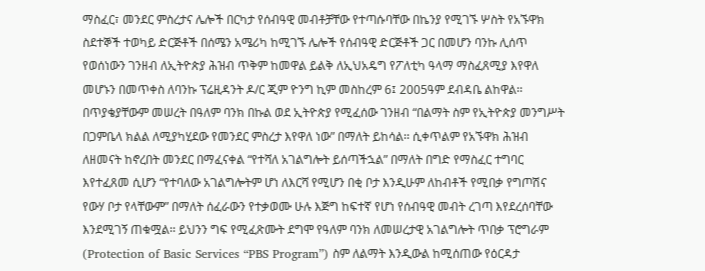ማስፈር፣ መንደር ምስረታና ሌሎች በርካታ የሰብዓዊ መብቶቻቸው የተጣሱባቸው በኬንያ የሚገኙ ሦስት የአኙዋክ ስደተኞች ተወካይ ድርጅቶች በሰሜን አሜሪካ ከሚገኙ ሌሎች የሰብዓዊ ድርጅቶች ጋር በመሆን ባንኩ ሊሰጥ የወሰነውን ገንዘብ ለኢትዮጵያ ሕዝብ ጥቅም ከመዋል ይልቅ ለኢህአዴግ የፖለቲካ ዓላማ ማስፈጸሚያ እየዋለ መሆኑን በመጥቀስ ለባንኩ ፕሬዚዳንት ዶ/ር ጂም ዮንግ ኪም መስከረም 6፤ 2005ዓም ደብዳቤ ልከዋል፡፡ በጥያቄያቸውም መሠረት በዓለም ባንክ በኩል ወደ ኢትዮጵያ የሚፈሰው ገንዘብ “በልማት ስም የኢትዮጵያ መንግሥት በጋምቤላ ክልል ለሚያካሂደው የመንደር ምስረታ እየዋለ ነው” በማለት ይከሳል፡፡ ሲቀጥልም የአኙዋክ ሕዝብ ለዘመናት ከኖረበት መንደር በማፈናቀል “የተሻለ አገልግሎት ይሰጣችኋል” በማለት በግድ የማስፈር ተግባር እየተፈጸመ ሲሆን “የተባለው አገልግሎትም ሆነ ለእርሻ የሚሆን በቂ ቦታ እንዲሁም ለከብቶች የሚበቃ የግጦሽና የውሃ ቦታ የላቸውም” በማለት ሰፈራውን የተቃወሙ ሁሉ እጅግ ከፍተኛ የሆነ የሰብዓዊ መብት ረገጣ እየደረሰባቸው እንደሚገኝ ጠቁሟል፡፡ ይህንን ግፍ የሚፈጽሙት ደግሞ የዓለም ባንክ ለመሠረታዊ አገልግሎት ጥበቃ ፕሮግራም (Protection of Basic Services “PBS Program”) ስም ለልማት እንዲውል ከሚሰጠው የዕርዳታ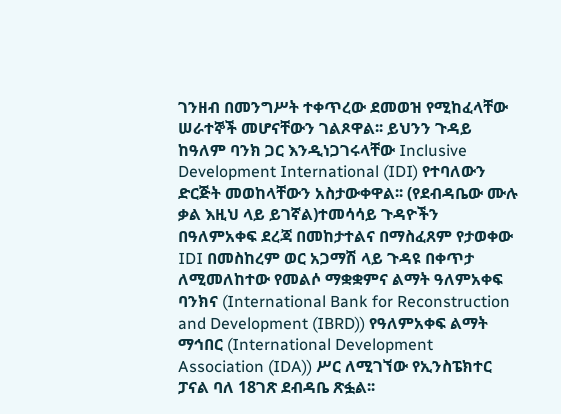ገንዘብ በመንግሥት ተቀጥረው ደመወዝ የሚከፈላቸው ሠራተኞች መሆናቸውን ገልጾዋል፡፡ ይህንን ጉዳይ ከዓለም ባንክ ጋር እንዲነጋገሩላቸው Inclusive Development International (IDI) የተባለውን ድርጅት መወከላቸውን አስታውቀዋል፡፡ (የደብዳቤው ሙሉ ቃል እዚህ ላይ ይገኛል)ተመሳሳይ ጉዳዮችን በዓለምአቀፍ ደረጃ በመከታተልና በማስፈጸም የታወቀው IDI በመስከረም ወር አጋማሽ ላይ ጉዳዩ በቀጥታ ለሚመለከተው የመልሶ ማቋቋምና ልማት ዓለምአቀፍ ባንክና (International Bank for Reconstruction and Development (IBRD)) የዓለምአቀፍ ልማት ማኅበር (International Development Association (IDA)) ሥር ለሚገኘው የኢንስፔክተር ፓናል ባለ 18ገጽ ደብዳቤ ጽፏል፡፡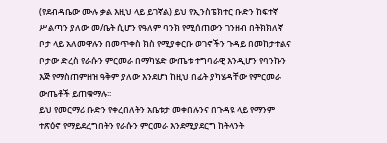(የደብዳቤው ሙሉ ቃል እዚህ ላይ ይገኛል) ይህ የኢንስፔክተር ቡድን ከፍተኛ ሥልጣን ያለው መ/ቤት ሲሆን የዓለም ባንክ የሚሰጠውን ገንዘብ በትክክለኛ ቦታ ላይ አለመዋሉን በመጥቀስ ክስ የሚያቀርቡ ወገኖችን ጉዳይ በመከታተልና ቦታው ድረስ የራሱን ምርመራ በማካሄድ ውጤቱ ተግባራዊ እንዲሆን የባንኩን እጅ የማስጠምዘዝ ዓቅም ያለው እንደሆነ ከዚህ በፊት ያካሄዳቸው የምርመራ ውጤቶች ይጠቁማሉ፡፡
ይህ የመርማሪ ቡድን የቀረበለትን አቤቱታ መቀበሉንና በጉዳዩ ላይ የማንም ተጽዕኖ የማይደረግበትን የራሱን ምርመራ እንደሚያደርግ ከትላንት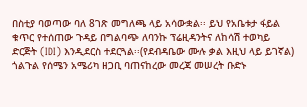በስቲያ ባወጣው ባለ 8ገጽ መግለጫ ላይ አሳውቋል፡፡ ይህ የአቤቱታ ፋይል ቁጥር የተሰጠው ጉዳይ በግልባጭ ለባንኩ ፕሬዚዳንትና ለከሳሽ ተወካይ ድርጅት (IDI) እንዲደርስ ተደርጓል፡፡(የደብዳቤው ሙሉ ቃል እዚህ ላይ ይገኛል)
ጎልጉል የሰሜን አሜሪካ ዘጋቢ ባጠናከረው መረጃ መሠረት ቡድኑ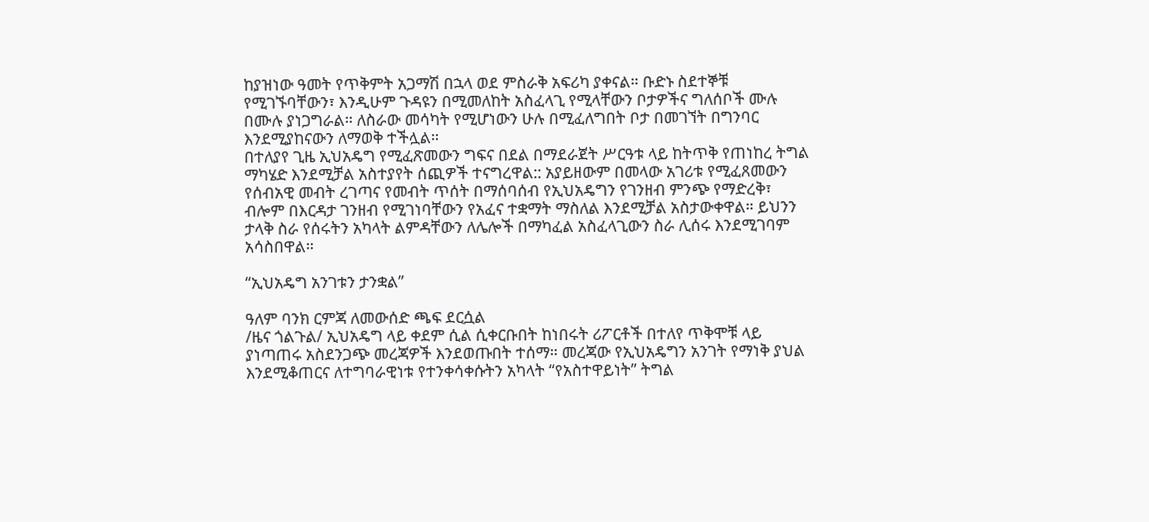ከያዝነው ዓመት የጥቅምት አጋማሽ በኋላ ወደ ምስራቅ አፍሪካ ያቀናል። ቡድኑ ስደተኞቹ የሚገኙባቸውን፣ እንዲሁም ጉዳዩን በሚመለከት አስፈላጊ የሚላቸውን ቦታዎችና ግለሰቦች ሙሉ በሙሉ ያነጋግራል። ለስራው መሳካት የሚሆነውን ሁሉ በሚፈለግበት ቦታ በመገኘት በግንባር እንደሚያከናውን ለማወቅ ተችሏል።
በተለያየ ጊዜ ኢህአዴግ የሚፈጽመውን ግፍና በደል በማደራጀት ሥርዓቱ ላይ ከትጥቅ የጠነከረ ትግል ማካሄድ እንደሚቻል አስተያየት ሰጪዎች ተናግረዋል:: አያይዘውም በመላው አገሪቱ የሚፈጸመውን የሰብአዊ መብት ረገጣና የመብት ጥሰት በማሰባሰብ የኢህአዴግን የገንዘብ ምንጭ የማድረቅ፣ ብሎም በእርዳታ ገንዘብ የሚገነባቸውን የአፈና ተቋማት ማስለል እንደሚቻል አስታውቀዋል። ይህንን ታላቅ ስራ የሰሩትን አካላት ልምዳቸውን ለሌሎች በማካፈል አስፈላጊውን ስራ ሊሰሩ እንደሚገባም አሳስበዋል።

“ኢህአዴግ አንገቱን ታንቋል”

ዓለም ባንክ ርምጃ ለመውሰድ ጫፍ ደርሷል
/ዜና ጎልጉል/ ኢህአዴግ ላይ ቀደም ሲል ሲቀርቡበት ከነበሩት ሪፖርቶች በተለየ ጥቅሞቹ ላይ ያነጣጠሩ አስደንጋጭ መረጃዎች እንደወጡበት ተሰማ። መረጃው የኢህአዴግን አንገት የማነቅ ያህል እንደሚቆጠርና ለተግባራዊነቱ የተንቀሳቀሱትን አካላት “የአስተዋይነት” ትግል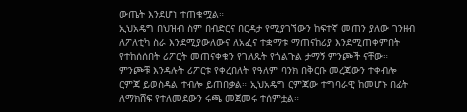ውጤት እንደሆነ ተጠቁሟል።
ኢህአዴግ በህዝብ ስም በብድርና በርዳታ የሚያገኘውን ከፍተኛ መጠን ያለው ገንዘብ ለፖለቲካ ስራ እንደሚያውለውና ለአፈና ተቋማቱ ማጠናከሪያ እንደሚጠቀምበት የተከሰሰበት ሪፖርት መጠናቀቁን የገለጹት የጎልጉል ታማኝ ምንጮች ናቸው። ምንጮቹ እንዳሉት ሪፖርቱ የቀረበለት የዓለም ባንክ በቅርቡ መረጃውን ተቀብሎ ርምጃ ይወስዳል ተብሎ ይጠበቃል። ኢህአዴግ ርምጃው ተግባራዊ ከመሆኑ በፊት ለማክሸፍ የተለመደውን ሩጫ መጀመሩ ተሰምቷል።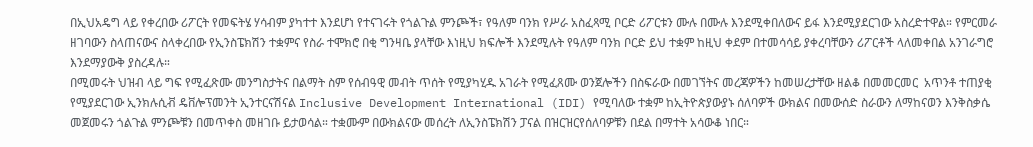በኢህአዴግ ላይ የቀረበው ሪፖርት የመፍትሄ ሃሳብም ያካተተ እንደሆነ የተናገሩት የጎልጉል ምንጮች፣ የዓለም ባንክ የሥራ አስፈጻሚ ቦርድ ሪፖርቱን ሙሉ በሙሉ እንደሚቀበለውና ይፋ እንደሚያደርገው አስረድተዋል። የምርመራ ዘገባውን ስላጠናውና ስላቀረበው የኢንስፔክሽን ተቋምና የስራ ተሞክሮ በቂ ግንዛቤ ያላቸው እነዚህ ክፍሎች እንደሚሉት የዓለም ባንክ ቦርድ ይህ ተቋም ከዚህ ቀደም በተመሳሳይ ያቀረባቸውን ሪፖርቶች ላለመቀበል አንገራግሮ እንደማያውቅ ያስረዳሉ።
በሚመሩት ህዝብ ላይ ግፍ የሚፈጽሙ መንግስታትና በልማት ስም የሰብዓዊ መብት ጥሰት የሚያካሂዱ አገራት የሚፈጸሙ ወንጀሎችን በስፍራው በመገኘትና መረጃዎችን ከመሠረታቸው ዘልቆ በመመርመር  አጥንቶ ተጠያቂ የሚያደርገው ኢንክሉሲቭ ዴቨሎፕመንት ኢንተርናሽናል Inclusive Development International (IDI) የሚባለው ተቋም ከኢትዮጵያውያኑ ሰለባዎች ውክልና በመውሰድ ስራውን ለማከናወን እንቅስቃሴ መጀመሩን ጎልጉል ምንጮቹን በመጥቀስ መዘገቡ ይታወሳል። ተቋሙም በውክልናው መሰረት ለኢንስፔክሽን ፓናል በዝርዝርየሰለባዎቹን በደል በማተት አሳውቆ ነበር።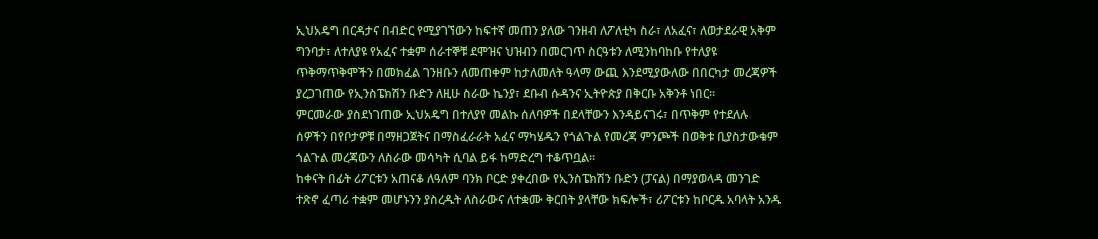ኢህአዴግ በርዳታና በብድር የሚያገኘውን ከፍተኛ መጠን ያለው ገንዘብ ለፖለቲካ ስራ፣ ለአፈና፣ ለወታደራዊ አቅም ግንባታ፣ ለተለያዩ የአፈና ተቋም ሰራተኞቹ ደሞዝና ህዝብን በመርገጥ ስርዓቱን ለሚንከባከቡ የተለያዩ ጥቅማጥቅሞችን በመክፈል ገንዘቡን ለመጠቀም ከታለመለት ዓላማ ውጪ እንደሚያውለው በበርካታ መረጃዎች ያረጋገጠው የኢንስፔክሽን ቡድን ለዚሁ ስራው ኬንያ፣ ደቡብ ሱዳንና ኢትዮጵያ በቅርቡ አቅንቶ ነበር።
ምርመራው ያስደነገጠው ኢህአዴግ በተለያየ መልኩ ሰለባዎች በደላቸውን እንዳይናገሩ፣ በጥቅም የተደለሉ ሰዎችን በየቦታዎቹ በማዘጋጀትና በማስፈራራት አፈና ማካሄዱን የጎልጉል የመረጃ ምንጮች በወቅቱ ቢያስታውቁም ጎልጉል መረጃውን ለስራው መሳካት ሲባል ይፋ ከማድረግ ተቆጥቧል።
ከቀናት በፊት ሪፖርቱን አጠናቆ ለዓለም ባንክ ቦርድ ያቀረበው የኢንስፔክሽን ቡድን (ፓናል) በማያወላዳ መንገድ ተጽኖ ፈጣሪ ተቋም መሆኑንን ያስረዱት ለስራውና ለተቋሙ ቅርበት ያላቸው ክፍሎች፣ ሪፖርቱን ከቦርዱ አባላት አንዱ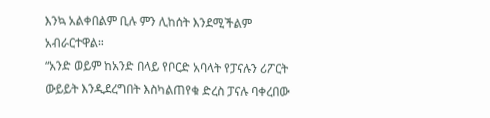እንኳ አልቀበልም ቢሉ ምን ሊከሰት እንደሚችልም አብራርተዋል።
“አንድ ወይም ከአንድ በላይ የቦርድ አባላት የፓናሉን ሪፖርት ውይይት እንዲደረግበት እስካልጠየቁ ድረስ ፓናሉ ባቀረበው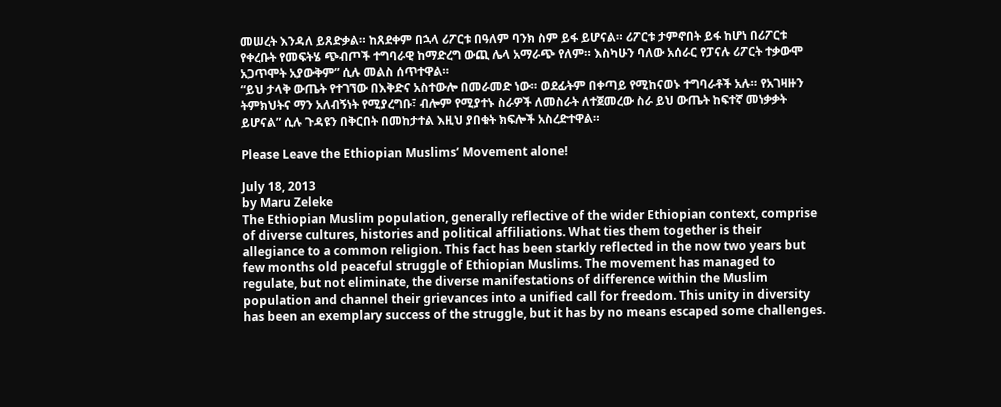መሠረት እንዳለ ይጸድቃል። ከጸደቀም በኋላ ሪፖርቱ በዓለም ባንክ ስም ይፋ ይሆናል። ሪፖርቱ ታምኖበት ይፋ ከሆነ በሪፖርቱ የቀረቡት የመፍትሄ ጭብጦች ተግባራዊ ከማድረግ ውጪ ሌላ አማራጭ የለም። እስካሁን ባለው አሰራር የፓናሉ ሪፖርት ተቃውሞ አጋጥሞት አያውቅም” ሲሉ መልስ ሰጥተዋል።
“ይህ ታላቅ ውጤት የተገኘው በእቅድና አስተውሎ በመራመድ ነው። ወደፊትም በቀጣይ የሚከናወኑ ተግባራቶች አሉ። የአገዛዙን ትምክህትና ማን አለብኝነት የሚያረግቡ፣ ብሎም የሚያተኑ ስራዎች ለመስራት ለተጀመረው ስራ ይህ ውጤት ከፍተኛ መነቃቃት ይሆናል” ሲሉ ጉዳዩን በቅርበት በመከታተል እዚህ ያበቁት ክፍሎች አስረድተዋል።

Please Leave the Ethiopian Muslims’ Movement alone!

July 18, 2013
by Maru Zeleke
The Ethiopian Muslim population, generally reflective of the wider Ethiopian context, comprise of diverse cultures, histories and political affiliations. What ties them together is their allegiance to a common religion. This fact has been starkly reflected in the now two years but few months old peaceful struggle of Ethiopian Muslims. The movement has managed to regulate, but not eliminate, the diverse manifestations of difference within the Muslim population and channel their grievances into a unified call for freedom. This unity in diversity has been an exemplary success of the struggle, but it has by no means escaped some challenges.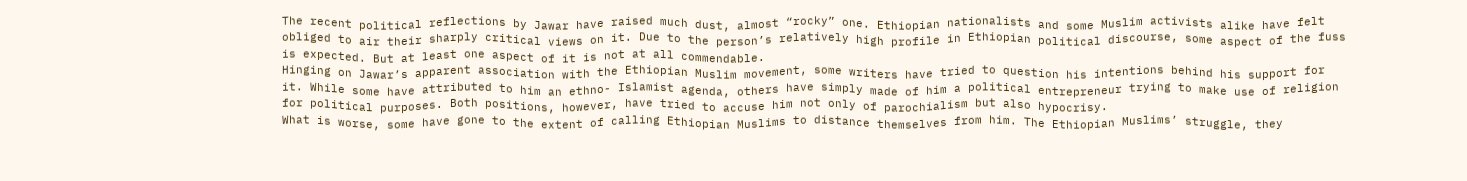The recent political reflections by Jawar have raised much dust, almost “rocky” one. Ethiopian nationalists and some Muslim activists alike have felt obliged to air their sharply critical views on it. Due to the person’s relatively high profile in Ethiopian political discourse, some aspect of the fuss is expected. But at least one aspect of it is not at all commendable.
Hinging on Jawar’s apparent association with the Ethiopian Muslim movement, some writers have tried to question his intentions behind his support for it. While some have attributed to him an ethno- Islamist agenda, others have simply made of him a political entrepreneur trying to make use of religion for political purposes. Both positions, however, have tried to accuse him not only of parochialism but also hypocrisy.
What is worse, some have gone to the extent of calling Ethiopian Muslims to distance themselves from him. The Ethiopian Muslims’ struggle, they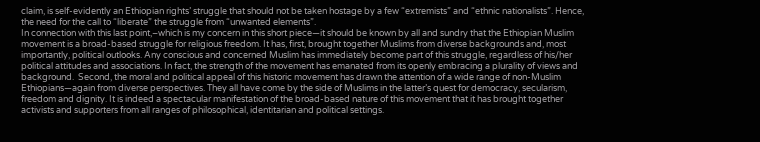claim, is self-evidently an Ethiopian rights’ struggle that should not be taken hostage by a few “extremists” and “ethnic nationalists”. Hence, the need for the call to “liberate” the struggle from “unwanted elements”.
In connection with this last point,–which is my concern in this short piece—it should be known by all and sundry that the Ethiopian Muslim movement is a broad-based struggle for religious freedom. It has, first, brought together Muslims from diverse backgrounds and, most importantly, political outlooks. Any conscious and concerned Muslim has immediately become part of this struggle, regardless of his/her political attitudes and associations. In fact, the strength of the movement has emanated from its openly embracing a plurality of views and background.  Second, the moral and political appeal of this historic movement has drawn the attention of a wide range of non-Muslim Ethiopians—again from diverse perspectives. They all have come by the side of Muslims in the latter’s quest for democracy, secularism, freedom and dignity. It is indeed a spectacular manifestation of the broad-based nature of this movement that it has brought together activists and supporters from all ranges of philosophical, identitarian and political settings.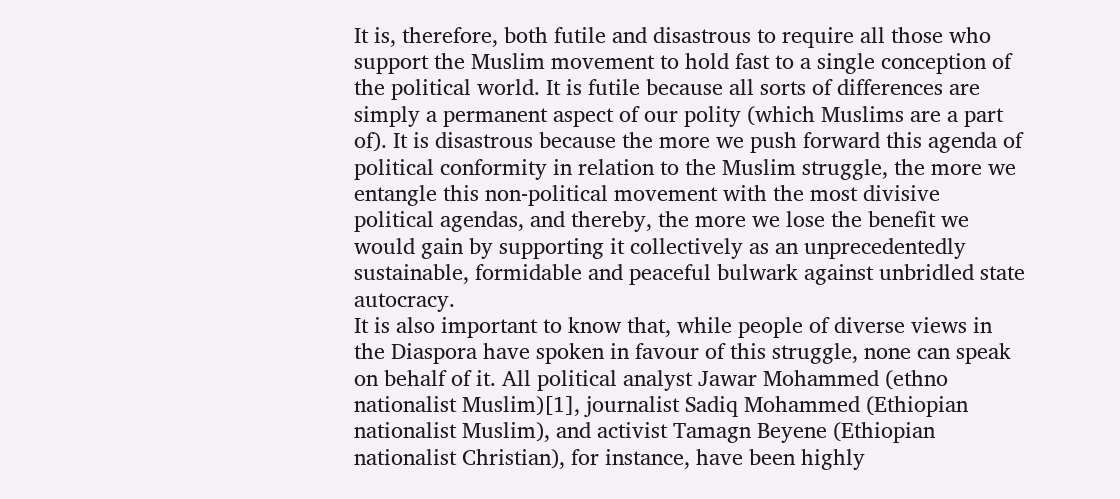It is, therefore, both futile and disastrous to require all those who support the Muslim movement to hold fast to a single conception of the political world. It is futile because all sorts of differences are simply a permanent aspect of our polity (which Muslims are a part of). It is disastrous because the more we push forward this agenda of political conformity in relation to the Muslim struggle, the more we entangle this non-political movement with the most divisive political agendas, and thereby, the more we lose the benefit we would gain by supporting it collectively as an unprecedentedly sustainable, formidable and peaceful bulwark against unbridled state autocracy.
It is also important to know that, while people of diverse views in the Diaspora have spoken in favour of this struggle, none can speak on behalf of it. All political analyst Jawar Mohammed (ethno nationalist Muslim)[1], journalist Sadiq Mohammed (Ethiopian nationalist Muslim), and activist Tamagn Beyene (Ethiopian nationalist Christian), for instance, have been highly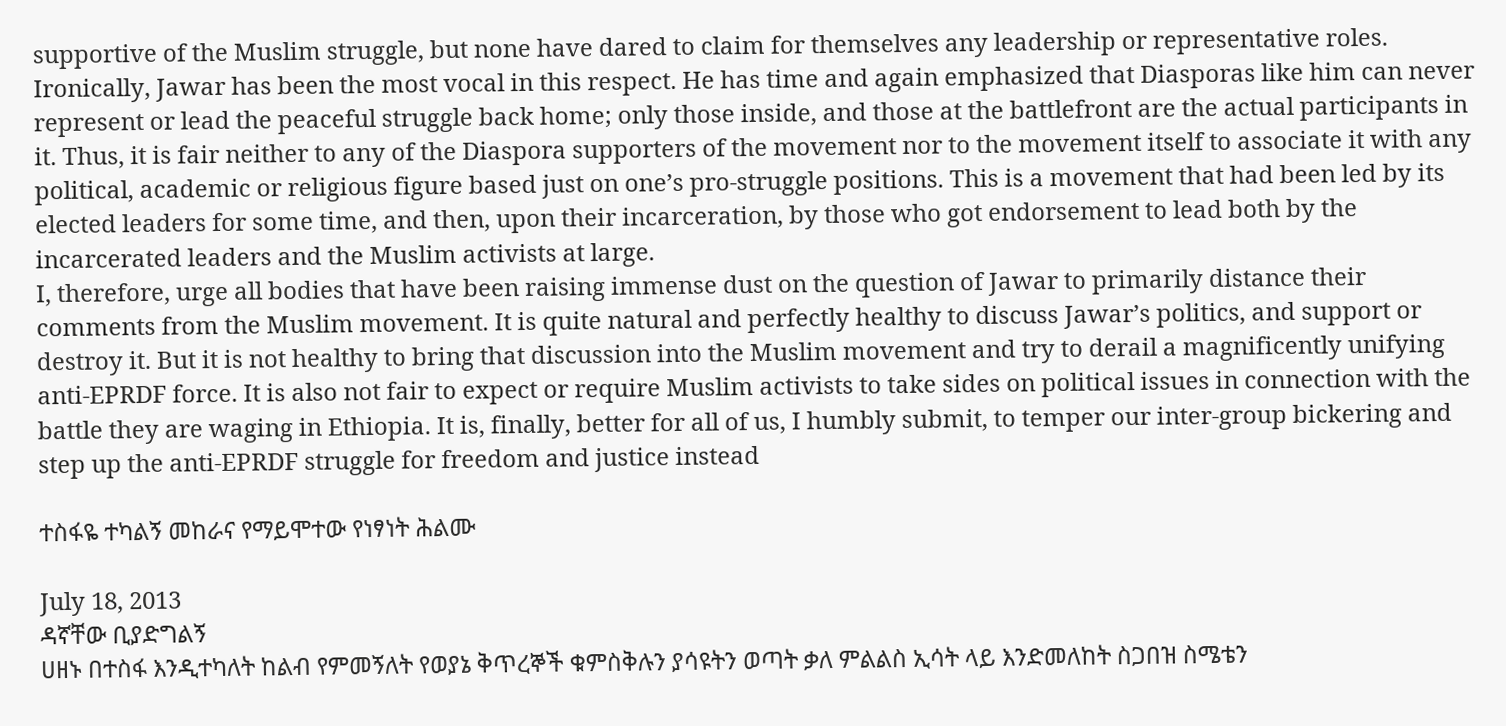supportive of the Muslim struggle, but none have dared to claim for themselves any leadership or representative roles. Ironically, Jawar has been the most vocal in this respect. He has time and again emphasized that Diasporas like him can never represent or lead the peaceful struggle back home; only those inside, and those at the battlefront are the actual participants in it. Thus, it is fair neither to any of the Diaspora supporters of the movement nor to the movement itself to associate it with any political, academic or religious figure based just on one’s pro-struggle positions. This is a movement that had been led by its elected leaders for some time, and then, upon their incarceration, by those who got endorsement to lead both by the incarcerated leaders and the Muslim activists at large.
I, therefore, urge all bodies that have been raising immense dust on the question of Jawar to primarily distance their comments from the Muslim movement. It is quite natural and perfectly healthy to discuss Jawar’s politics, and support or destroy it. But it is not healthy to bring that discussion into the Muslim movement and try to derail a magnificently unifying anti-EPRDF force. It is also not fair to expect or require Muslim activists to take sides on political issues in connection with the battle they are waging in Ethiopia. It is, finally, better for all of us, I humbly submit, to temper our inter-group bickering and step up the anti-EPRDF struggle for freedom and justice instead

ተስፋዬ ተካልኝ መከራና የማይሞተው የነፃነት ሕልሙ

July 18, 2013
ዳኛቸው ቢያድግልኝ
ሀዘኑ በተስፋ እንዲተካለት ከልብ የምመኝለት የወያኔ ቅጥረኞች ቁምስቅሉን ያሳዩትን ወጣት ቃለ ምልልስ ኢሳት ላይ እንድመለከት ስጋበዝ ስሜቴን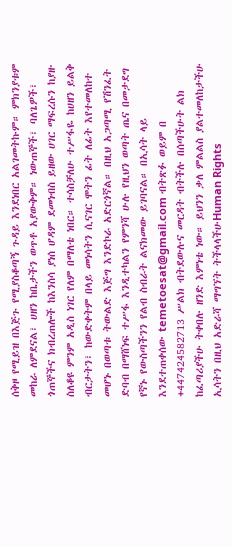ሰቅዞ የሚይዝ በእጅጉ የሚያስቆጣኝ ጉዳይ እንደነበር አልገመትኩም። ምክንያቱም መከራ ለምደናል፣ ሀዘን ከቤታችን ወጥቶ አያውቅም። ነውጠኞች፣ ባለጌዎች፣ ጎጠኞችና ክብረጠሎች ከእንስሳ ያነሰ ሆዳም ደመነብስ ይዘው ሀገር ማፍረሱን ከያዙ ስለቆዩ ምንም አዲስ ነገር የለም በማለቴ ነበር። ተሳስቻለሁ ተሥፋዬ ከሀዘን ይልቅ ብርታትን፣ ከውድቀትም በላይ መነሳትን ሲናገር ሞትን ፊት ለፊት እየተመለከተ መሆኑ በወጣቱ ትውልድ እጅግ እንድኮራ አድርጎኛል። በዚህ አጋጣሚ የሽንፈት ድባብ በማሸነፍ ተሥፋ እንዲተካልን የምንሻ ሁሉ የዚህን ወጣት ጤና በመታደግ የኛኑ የውስጣችንን የልብ ስብራት ልናክመው ይገባናል። በኢሳት ላይ እንደተጠቀሰው temetoesat@gmail.com ብትጽፉ ወይም በ +447424582713 ሥልክ ብትደውሉና መርዳት ብትችሉ በሰጣችሁት ልክ ከፈጣሪያችሁ ትቀበሉ ዘንድ እምነቴ ነው። ይህንን ቃለ ምልልስ ያልተመለከታችሁ ኢሳትን በዚህ አድራሻ ማግኘት ትችላላችሁHuman Rights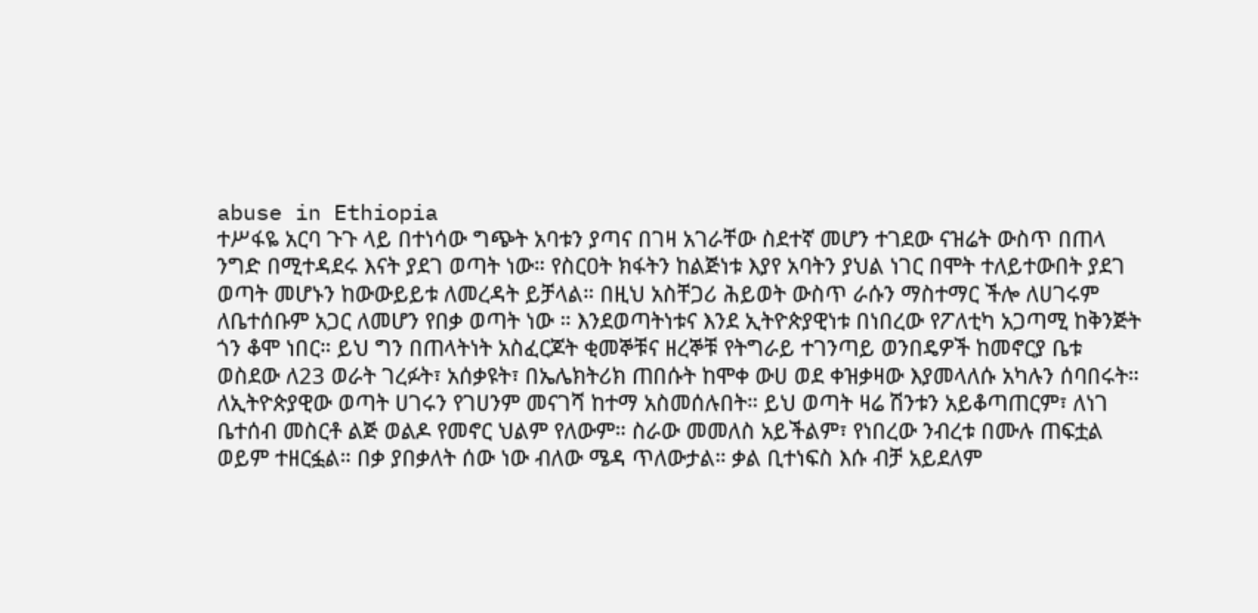abuse in Ethiopia
ተሥፋዬ አርባ ጉጉ ላይ በተነሳው ግጭት አባቱን ያጣና በገዛ አገራቸው ስደተኛ መሆን ተገደው ናዝሬት ውስጥ በጠላ ንግድ በሚተዳደሩ እናት ያደገ ወጣት ነው። የስርዐት ክፋትን ከልጅነቱ እያየ አባትን ያህል ነገር በሞት ተለይተውበት ያደገ ወጣት መሆኑን ከውውይይቱ ለመረዳት ይቻላል። በዚህ አስቸጋሪ ሕይወት ውስጥ ራሱን ማስተማር ችሎ ለሀገሩም ለቤተሰቡም አጋር ለመሆን የበቃ ወጣት ነው ። እንደወጣትነቱና እንደ ኢትዮጵያዊነቱ በነበረው የፖለቲካ አጋጣሚ ከቅንጅት ጎን ቆሞ ነበር። ይህ ግን በጠላትነት አስፈርጆት ቂመኞቹና ዘረኞቹ የትግራይ ተገንጣይ ወንበዴዎች ከመኖርያ ቤቱ ወስደው ለ23 ወራት ገረፉት፣ አሰቃዩት፣ በኤሌክትሪክ ጠበሱት ከሞቀ ውሀ ወደ ቀዝቃዛው እያመላለሱ አካሉን ሰባበሩት። ለኢትዮጵያዊው ወጣት ሀገሩን የገሀንም መናገሻ ከተማ አስመሰሉበት። ይህ ወጣት ዛሬ ሽንቱን አይቆጣጠርም፣ ለነገ ቤተሰብ መስርቶ ልጅ ወልዶ የመኖር ህልም የለውም። ስራው መመለስ አይችልም፣ የነበረው ንብረቱ በሙሉ ጠፍቷል ወይም ተዘርፏል። በቃ ያበቃለት ሰው ነው ብለው ሜዳ ጥለውታል። ቃል ቢተነፍስ እሱ ብቻ አይደለም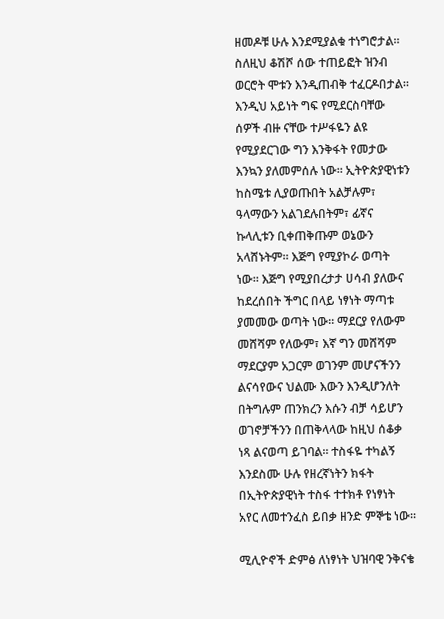ዘመዶቹ ሁሉ እንደሚያልቁ ተነግሮታል። ስለዚህ ቆሽሾ ሰው ተጠይፎት ዝንብ ወርሮት ሞቱን እንዲጠብቅ ተፈርዶበታል።
እንዲህ አይነት ግፍ የሚደርስባቸው ሰዎች ብዙ ናቸው ተሥፋዬን ልዩ የሚያደርገው ግን እንቅፋት የመታው እንኳን ያለመምሰሉ ነው። ኢትዮጵያዊነቱን ከስሜቱ ሊያወጡበት አልቻሉም፣ ዓላማውን አልገደሉበትም፣ ፊኛና ኩላሊቱን ቢቀጠቅጡም ወኔውን አላሸኑትም። እጅግ የሚያኮራ ወጣት ነው። እጅግ የሚያበረታታ ሀሳብ ያለውና ከደረሰበት ችግር በላይ ነፃነት ማጣቱ ያመመው ወጣት ነው። ማደርያ የለውም መሸሻም የለውም፣ እኛ ግን መሸሻም ማደርያም አጋርም ወገንም መሆናችንን ልናሳየውና ህልሙ እውን እንዲሆንለት በትግሉም ጠንክረን እሱን ብቻ ሳይሆን ወገኖቻችንን በጠቅላላው ከዚህ ሰቆቃ ነጻ ልናወጣ ይገባል። ተስፋዬ ተካልኝ እንደስሙ ሁሉ የዘረኛነትን ክፋት በኢትዮጵያዊነት ተስፋ ተተክቶ የነፃነት አየር ለመተንፈስ ይበቃ ዘንድ ምኞቴ ነው፡፡

ሚሊዮኖች ድምፅ ለነፃነት ህዝባዊ ንቅናቄ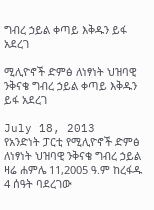ግብረ ኃይል ቀጣይ እቅዱን ይፋ አደረገ

ሚሊዮኖች ድምፅ ለነፃነት ህዝባዊ ንቅናቄ ግብረ ኃይል ቀጣይ እቅዱን ይፋ አደረገ

July 18, 2013
የአንድነት ፓርቲ የሚሊዮኖች ድምፅ ለነፃነት ህዝባዊ ንቅናቄ ግብረ ኃይል ዛሬ ሐምሌ 11,2005 ዓ.ም ከረፋዱ 4 ሰዓት ባደረገው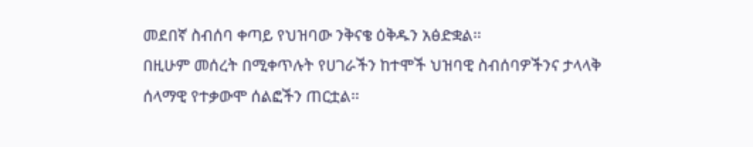መደበኛ ስብሰባ ቀጣይ የህዝባው ንቅናቄ ዕቅዱን አፅድቋል፡፡
በዚሁም መሰረት በሚቀጥሉት የሀገራችን ከተሞች ህዝባዊ ስብሰባዎችንና ታላላቅ ሰላማዊ የተቃውሞ ሰልፎችን ጠርቷል፡፡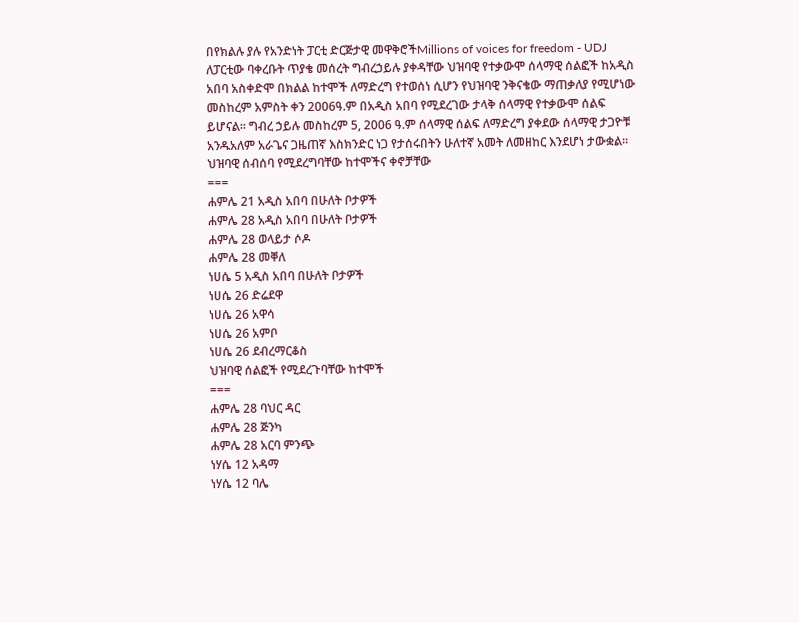በየክልሉ ያሉ የአንድነት ፓርቲ ድርጅታዊ መዋቅሮችMillions of voices for freedom - UDJ ለፓርቲው ባቀረቡት ጥያቄ መሰረት ግብረኃይሉ ያቀዳቸው ህዝባዊ የተቃውሞ ሰላማዊ ሰልፎች ከአዲስ አበባ አስቀድሞ በክልል ከተሞች ለማድረግ የተወሰነ ሲሆን የህዝባዊ ንቅናቄው ማጠቃለያ የሚሆነው መስከረም አምስት ቀን 2006ዓ.ም በአዲስ አበባ የሚደረገው ታላቅ ሰላማዊ የተቃውሞ ሰልፍ ይሆናል፡፡ ግብረ ኃይሉ መስከረም 5, 2006 ዓ.ም ሰላማዊ ሰልፍ ለማድረግ ያቀደው ሰላማዊ ታጋዮቹ አንዱአለም አራጌና ጋዜጠኛ እስክንድር ነጋ የታሰሩበትን ሁለተኛ አመት ለመዘከር እንደሆነ ታውቋል፡፡
ህዝባዊ ሰብሰባ የሚደረግባቸው ከተሞችና ቀኖቻቸው
===
ሐምሌ 21 አዲስ አበባ በሁለት ቦታዎች
ሐምሌ 28 አዲስ አበባ በሁለት ቦታዎች
ሐምሌ 28 ወላይታ ሶዶ
ሐምሌ 28 መቐለ
ነሀሴ 5 አዲስ አበባ በሁለት ቦታዎች
ነሀሴ 26 ድሬደዋ
ነሀሴ 26 አዋሳ
ነሀሴ 26 አምቦ
ነሀሴ 26 ደብረማርቆስ
ህዝባዊ ሰልፎች የሚደረጉባቸው ከተሞች
===
ሐምሌ 28 ባህር ዳር
ሐምሌ 28 ጅንካ
ሐምሌ 28 አርባ ምንጭ
ነሃሴ 12 አዳማ
ነሃሴ 12 ባሌ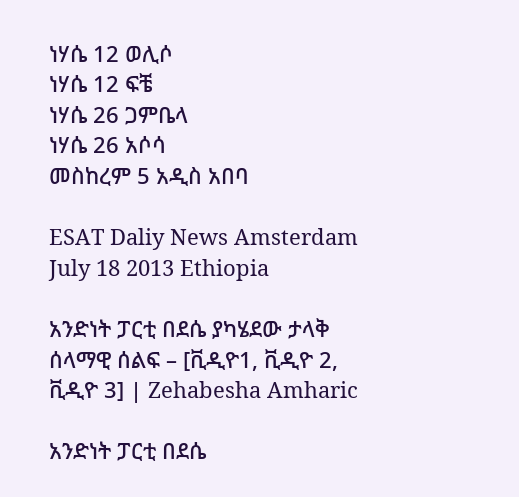ነሃሴ 12 ወሊሶ
ነሃሴ 12 ፍቼ
ነሃሴ 26 ጋምቤላ
ነሃሴ 26 አሶሳ
መስከረም 5 አዲስ አበባ

ESAT Daliy News Amsterdam July 18 2013 Ethiopia

አንድነት ፓርቲ በደሴ ያካሄደው ታላቅ ሰላማዊ ሰልፍ – [ቪዲዮ1, ቪዲዮ 2, ቪዲዮ 3] | Zehabesha Amharic

አንድነት ፓርቲ በደሴ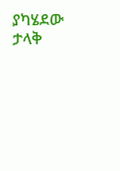ያካሄደው ታላቅ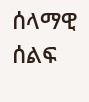ሰላማዊ ሰልፍ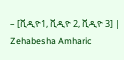– [ቪዲዮ1, ቪዲዮ 2, ቪዲዮ 3] | Zehabesha Amharic